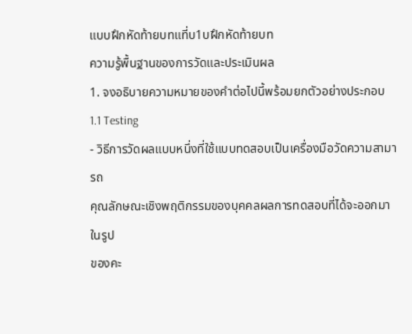แบบฝึกหัดท้ายบทแที่บ1บฝึกหัดท้ายบท
ความรู้พื้นฐานของการวัดและประเมินผล
1. จงอธิบายความหมายของคําต่อไปนี้พร้อมยกตัวอย่างประกอบ
1.1 Testing
- วิธีการวัดผลแบบหนึ่งที่ใช้แบบทดสอบเป็นเครื่องมือวัดความสามารถ
คุณลักษณะเชิงพฤติกรรมของบุคคลผลการทดสอบที่ได้จะออกมาในรูป
ของคะ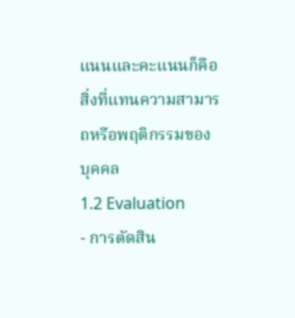แนนและคะแนนก็คือสิ่งที่แทนความสามารถหรือพฤติกรรมของ
บุคคล
1.2 Evaluation
- การตัดสิน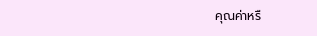คุณค่าหรื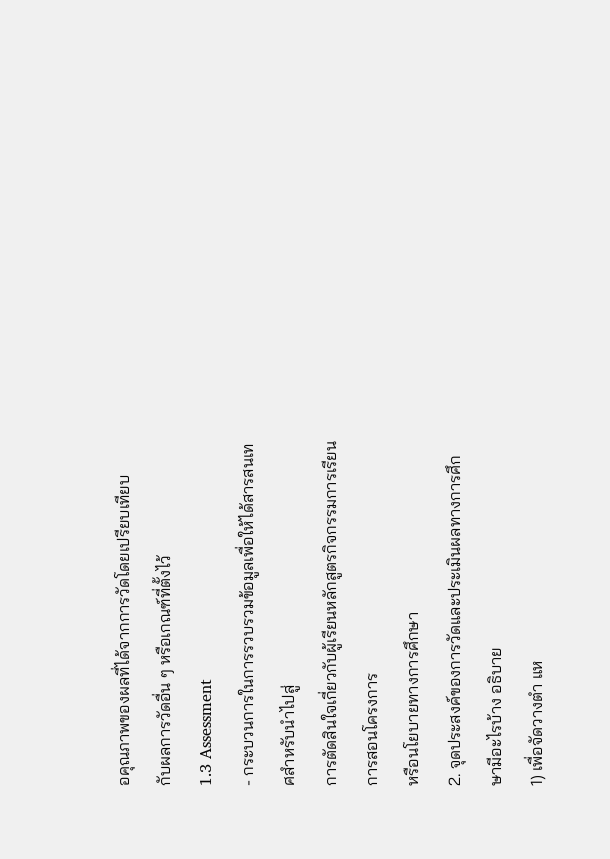อคุณภาพของผลที่ได้จากการวัดโดยเปรียบเทียบ
กับผลการวัดอื่น ๆ หรือเกณฑ์ที่ตั้งไว้
1.3 Assessment
- กระบวนการในการรวบรวมข้อมูลเพื่อให้ได้สารสนเทศสําหรับนําไปสู่
การตัดสินใจเกี่ยวกับผู้เรียนหลักสูตรกิจกรรมการเรียนการสอนโครงการ
หรือนโยบายทางการศึกษา
2. จุดประสงค์ของการวัดและประเมินผลทางการศึกษามีอะไรบ้าง อธิบาย
1) เพื่อจัดวางตํา แห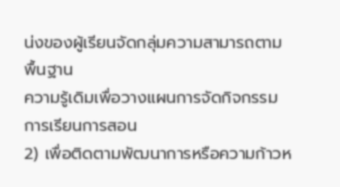น่งของผู้เรียนจัดกลุ่มความสามารถตามพื้นฐาน
ความรู้เดิมเพื่อวางแผนการจัดกิจกรรมการเรียนการสอน
2) เพื่อติดตามพัฒนาการหรือความก้าวห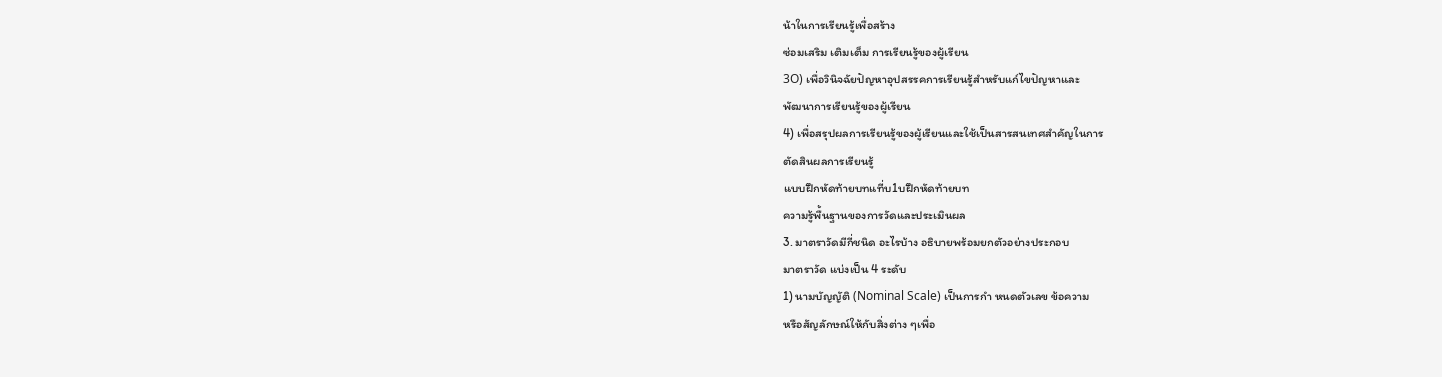น้าในการเรียนรู้เพื่อสร้าง
ซ่อมเสริม เติมเต็ม การเรียนรู้ของผู้เรียน
3O) เพื่อวินิจฉัยปัญหาอุปสรรคการเรียนรู้สําหรับแก๎ไขปัญหาและ
พัฒนาการเรียนรู้ของผู้เรียน
4) เพื่อสรุปผลการเรียนรู้ของผู้เรียนและใช้เป็นสารสนเทศสําคัญในการ
ตัดสินผลการเรียนรู้
แบบฝึกหัดท้ายบทแที่บ1บฝึกหัดท้ายบท
ความรู้พื้นฐานของการวัดและประเมินผล
3. มาตราวัดมีกี่ชนิด อะไรบ้าง อธิบายพร้อมยกตัวอย่างประกอบ
มาตราวัด แบ่งเป็น 4 ระดับ
1) นามบัญญัติ (Nominal Scale) เป็นการกํา หนดตัวเลข ข้อความ
หรือสัญลักษณ์ให้กับสิ่งต่าง ๆเพื่อ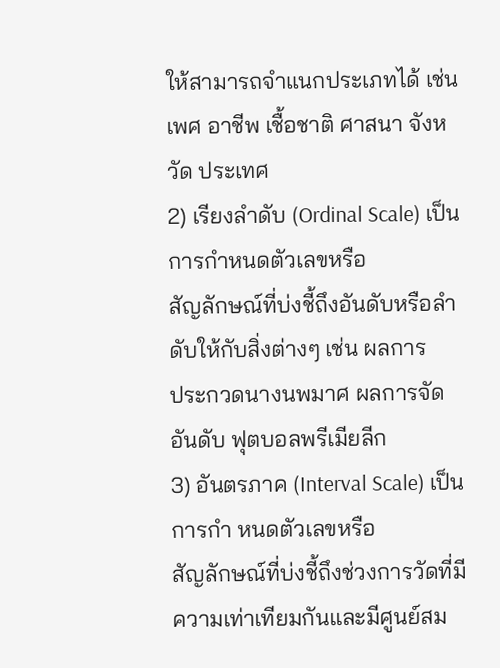ให้สามารถจําแนกประเภทได้ เช่น
เพศ อาชีพ เชื้อชาติ ศาสนา จังหวัด ประเทศ
2) เรียงลําดับ (Ordinal Scale) เป็นการกำหนดตัวเลขหรือ
สัญลักษณ์ที่บ่งชี้ถึงอันดับหรือลําดับให้กับสิ่งต่างๆ เช่น ผลการ
ประกวดนางนพมาศ ผลการจัดอันดับ ฟุตบอลพรีเมียลีก
3) อันตรภาค (Interval Scale) เป็นการกํา หนดตัวเลขหรือ
สัญลักษณ์ที่บ่งชี้ถึงช่วงการวัดที่มีความเท่าเทียมกันและมีศูนย์สม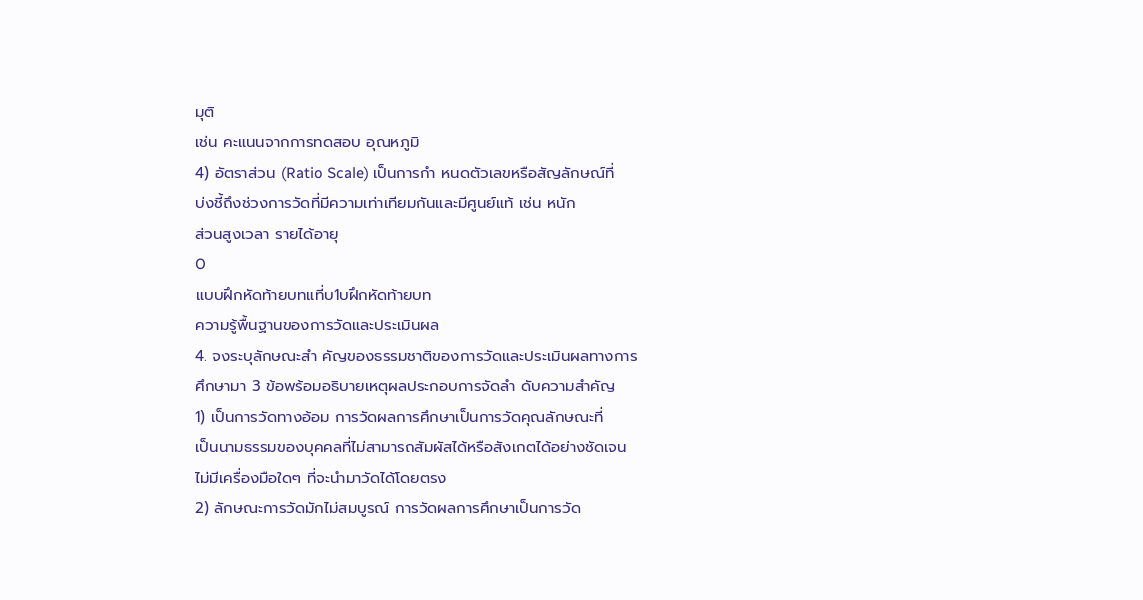มุติ
เช่น คะแนนจากการทดสอบ อุณหภูมิ
4) อัตราส่วน (Ratio Scale) เป็นการกํา หนดตัวเลขหรือสัญลักษณ์ที่
บ่งชี้ถึงช่วงการวัดที่มีความเท่าเทียมกันและมีศูนย์แท้ เช่น หนัก
ส่วนสูงเวลา รายได้อายุ
O
แบบฝึกหัดท้ายบทแที่บ1บฝึกหัดท้ายบท
ความรู้พื้นฐานของการวัดและประเมินผล
4. จงระบุลักษณะสํา คัญของธรรมชาติของการวัดและประเมินผลทางการ
ศึกษามา 3 ข้อพร้อมอธิบายเหตุผลประกอบการจัดลํา ดับความสําคัญ
1) เป็นการวัดทางอ้อม การวัดผลการศึกษาเป็นการวัดคุณลักษณะที่
เป็นนามธรรมของบุคคลที่ไม่สามารถสัมผัสได้หรือสังเกตได้อย่างชัดเจน
ไม่มีเครื่องมือใดๆ ที่จะนํามาวัดได้โดยตรง
2) ลักษณะการวัดมักไม่สมบูรณ์ การวัดผลการศึกษาเป็นการวัด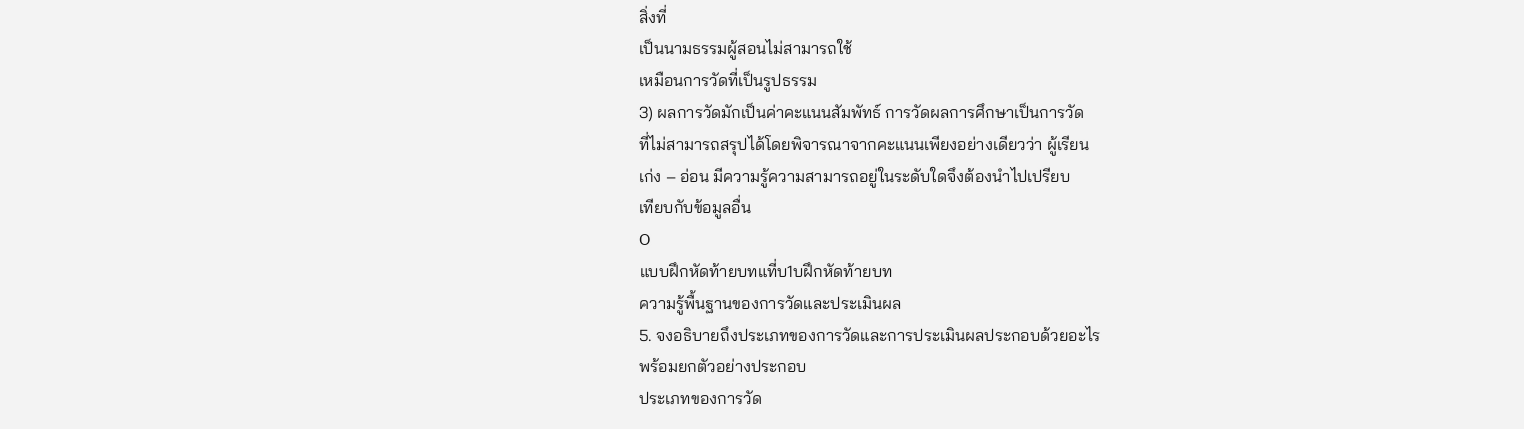สิ่งที่
เป็นนามธรรมผู้สอนไม่สามารถใช้
เหมือนการวัดที่เป็นรูปธรรม
3) ผลการวัดมักเป็นค่าคะแนนสัมพัทธ์ การวัดผลการศึกษาเป็นการวัด
ที่ไม่สามารถสรุปได้โดยพิจารณาจากคะแนนเพียงอย่างเดียวว่า ผู้เรียน
เก่ง – อ่อน มีความรู้ความสามารถอยู่ในระดับใดจึงต้องนําไปเปรียบ
เทียบกับข้อมูลอื่น
O
แบบฝึกหัดท้ายบทแที่บ1บฝึกหัดท้ายบท
ความรู้พื้นฐานของการวัดและประเมินผล
5. จงอธิบายถึงประเภทของการวัดและการประเมินผลประกอบด้วยอะไร
พร้อมยกตัวอย่างประกอบ
ประเภทของการวัด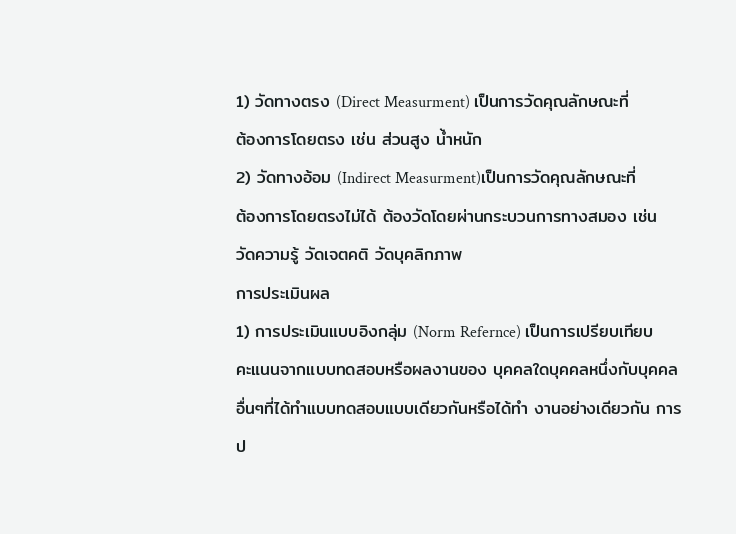1) วัดทางตรง (Direct Measurment) เป็นการวัดคุณลักษณะที่
ต้องการโดยตรง เช่น ส่วนสูง น้ำหนัก
2) วัดทางอ้อม (Indirect Measurment)เป็นการวัดคุณลักษณะที่
ต้องการโดยตรงไม่ได้ ต้องวัดโดยผ่านกระบวนการทางสมอง เช่น
วัดความรู้ วัดเจตคติ วัดบุคลิกภาพ
การประเมินผล
1) การประเมินแบบอิงกลุ่ม (Norm Refernce) เป็นการเปรียบเทียบ
คะแนนจากแบบทดสอบหรือผลงานของ บุคคลใดบุคคลหนึ่งกับบุคคล
อื่นๆที่ได้ทําแบบทดสอบแบบเดียวกันหรือได้ทํา งานอย่างเดียวกัน การ
ป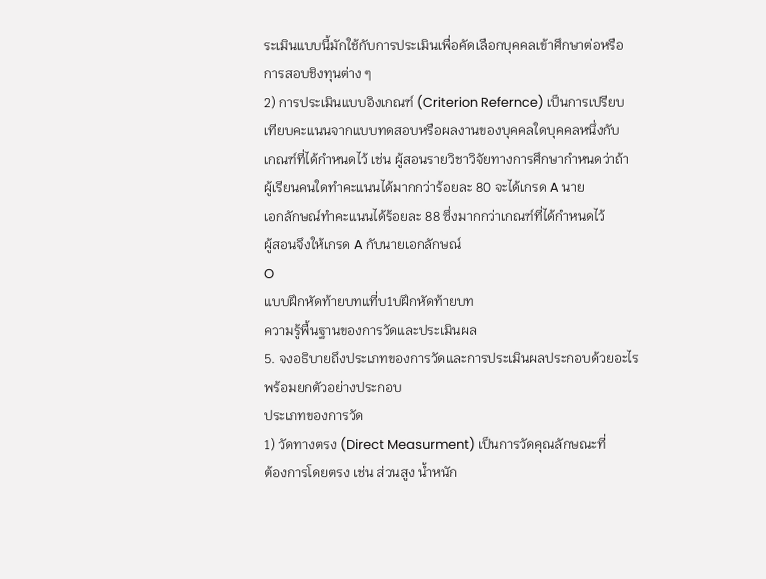ระเมินแบบนี้มักใช้กับการประเมินเพื่อคัดเลือกบุคคลเข้าศึกษาต่อหรือ
การสอบชิงทุนต่าง ๆ
2) การประเมินแบบอิงเกณฑ์ (Criterion Refernce) เป็นการเปรียบ
เทียบคะแนนจากแบบทดสอบหรือผลงานของบุคคลใดบุคคลหนึ่งกับ
เกณฑ์ที่ได้กําหนดไว้ เช่น ผู้สอนรายวิชาวิจัยทางการศึกษากําหนดว่าถ้า
ผู้เรียนคนใดทําคะแนนได้มากกว่าร้อยละ 80 จะได้เกรด A นาย
เอกลักษณ์ทําคะแนนได้ร้อยละ 88 ซึ่งมากกว่าเกณฑ์ที่ได้กําหนดไว้
ผู้สอนจึงให้เกรด A กับนายเอกลักษณ์
O
แบบฝึกหัดท้ายบทแที่บ1บฝึกหัดท้ายบท
ความรู้พื้นฐานของการวัดและประเมินผล
5. จงอธิบายถึงประเภทของการวัดและการประเมินผลประกอบด้วยอะไร
พร้อมยกตัวอย่างประกอบ
ประเภทของการวัด
1) วัดทางตรง (Direct Measurment) เป็นการวัดคุณลักษณะที่
ต้องการโดยตรง เช่น ส่วนสูง น้ำหนัก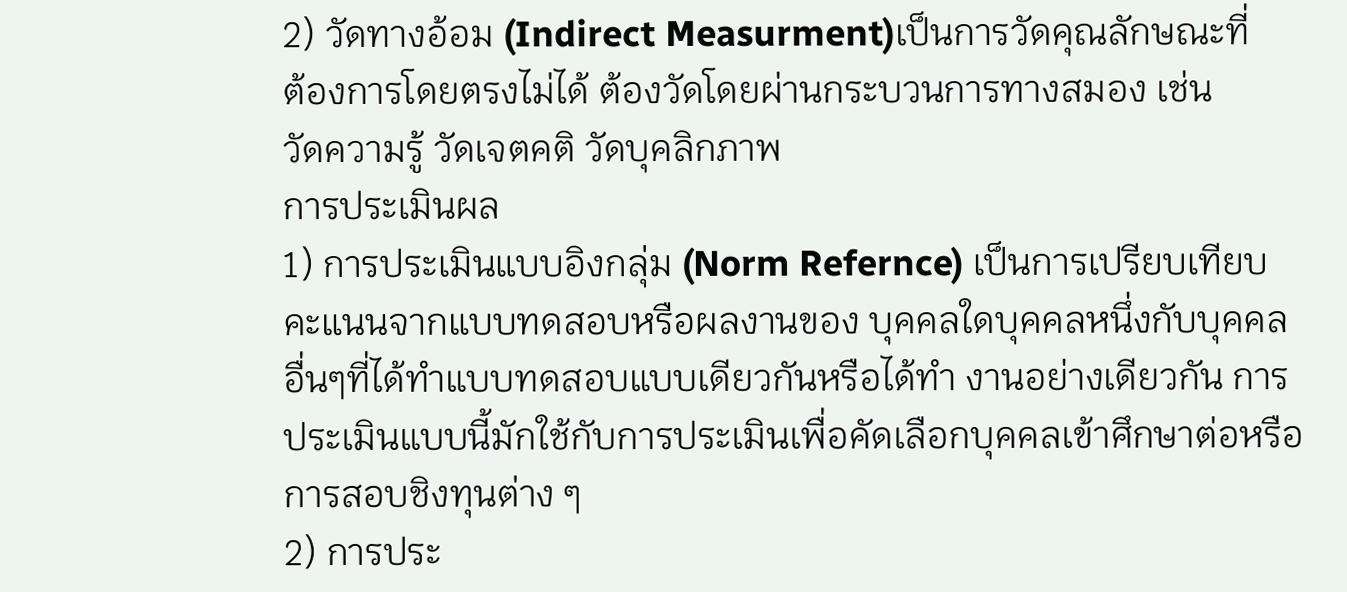2) วัดทางอ้อม (Indirect Measurment)เป็นการวัดคุณลักษณะที่
ต้องการโดยตรงไม่ได้ ต้องวัดโดยผ่านกระบวนการทางสมอง เช่น
วัดความรู้ วัดเจตคติ วัดบุคลิกภาพ
การประเมินผล
1) การประเมินแบบอิงกลุ่ม (Norm Refernce) เป็นการเปรียบเทียบ
คะแนนจากแบบทดสอบหรือผลงานของ บุคคลใดบุคคลหนึ่งกับบุคคล
อื่นๆที่ได้ทําแบบทดสอบแบบเดียวกันหรือได้ทํา งานอย่างเดียวกัน การ
ประเมินแบบนี้มักใช้กับการประเมินเพื่อคัดเลือกบุคคลเข้าศึกษาต่อหรือ
การสอบชิงทุนต่าง ๆ
2) การประ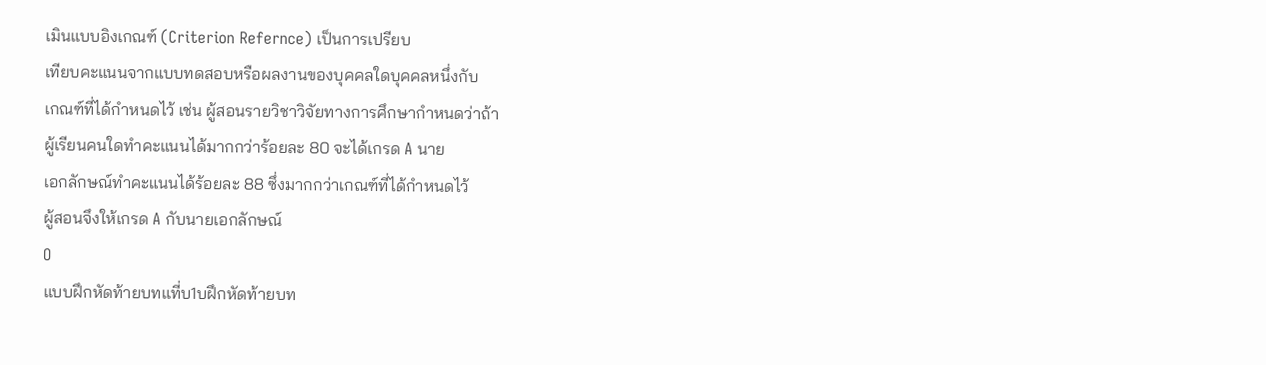เมินแบบอิงเกณฑ์ (Criterion Refernce) เป็นการเปรียบ
เทียบคะแนนจากแบบทดสอบหรือผลงานของบุคคลใดบุคคลหนึ่งกับ
เกณฑ์ที่ได้กําหนดไว้ เช่น ผู้สอนรายวิชาวิจัยทางการศึกษากําหนดว่าถ้า
ผู้เรียนคนใดทําคะแนนได้มากกว่าร้อยละ 80 จะได้เกรด A นาย
เอกลักษณ์ทําคะแนนได้ร้อยละ 88 ซึ่งมากกว่าเกณฑ์ที่ได้กําหนดไว้
ผู้สอนจึงให้เกรด A กับนายเอกลักษณ์
O
แบบฝึกหัดท้ายบทแที่บ1บฝึกหัดท้ายบท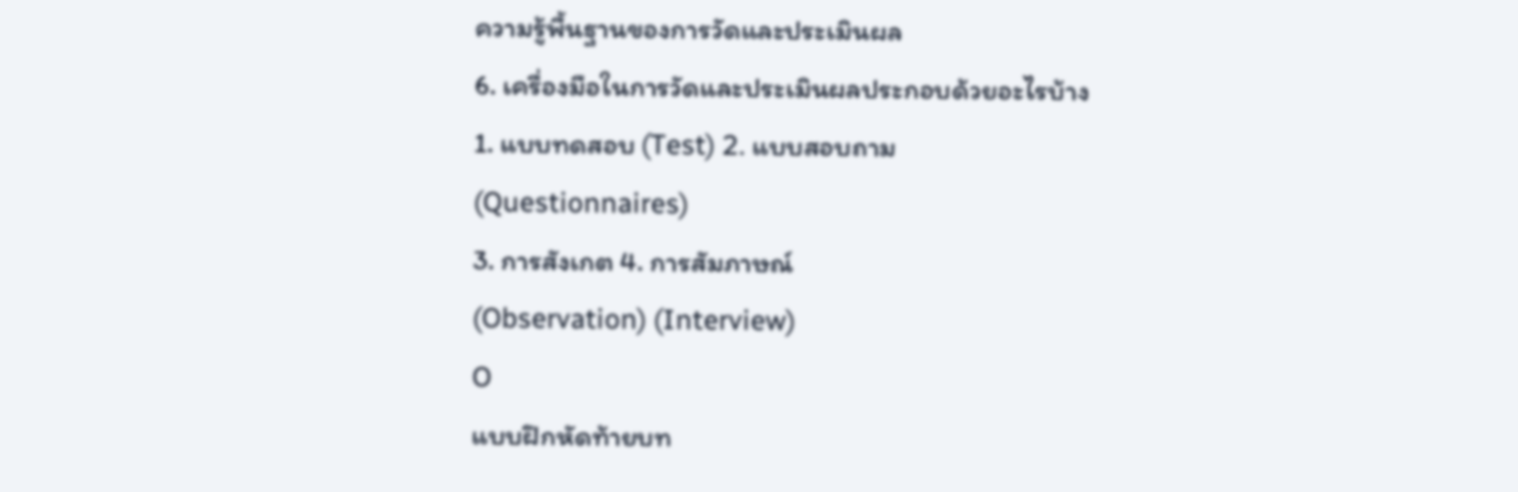ความรู้พื้นฐานของการวัดและประเมินผล
6. เครื่องมือในการวัดและประเมินผลประกอบด้วยอะไรบ้าง
1. แบบทดสอบ (Test) 2. แบบสอบถาม
(Questionnaires)
3. การสังเกต 4. การสัมภาษณ์
(Observation) (Interview)
O
แบบฝึกหัดท้ายบท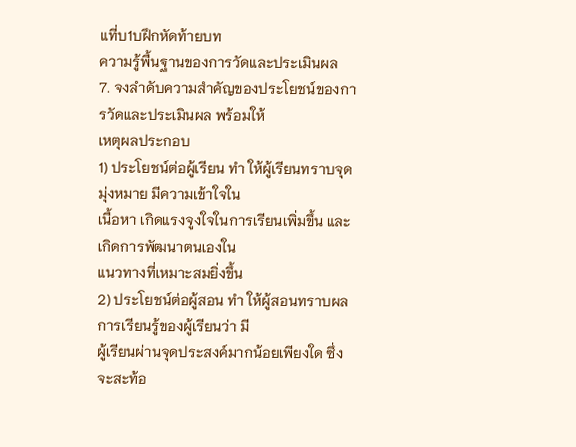แที่บ1บฝึกหัดท้ายบท
ความรู้พื้นฐานของการวัดและประเมินผล
7. จงลําดับความสําคัญของประโยชน์ของการวัดและประเมินผล พร้อมให้
เหตุผลประกอบ
1) ประโยชน์ต่อผู้เรียน ทํา ให้ผู้เรียนทราบจุดมุ่งหมาย มีความเข้าใจใน
เนื้อหา เกิดแรงจูงใจในการเรียนเพิ่มขึ้น และเกิดการพัฒนาตนเองใน
แนวทางที่เหมาะสมยิ่งขึ้น
2) ประโยชน์ต่อผู้สอน ทํา ให้ผู้สอนทราบผลการเรียนรู้ของผู้เรียนว่า มี
ผู้เรียนผ่านจุดประสงค์มากน้อยเพียงใด ซึ่งจะสะท้อ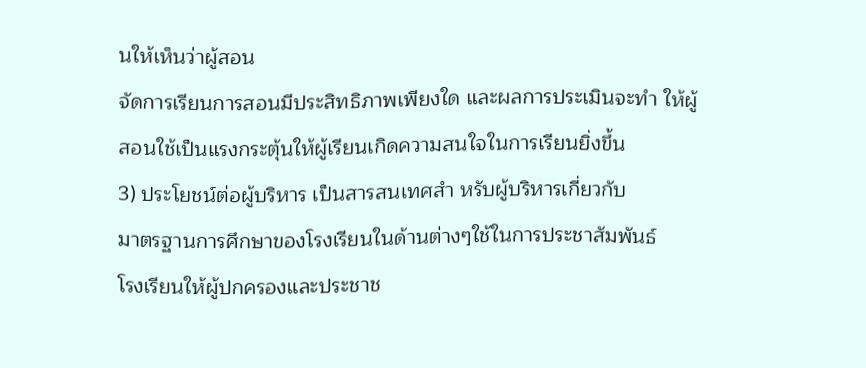นให้เห็นว่าผู้สอน
จัดการเรียนการสอนมีประสิทธิภาพเพียงใด และผลการประเมินจะทํา ให้ผู้
สอนใช้เป็นแรงกระตุ้นให้ผู้เรียนเกิดความสนใจในการเรียนยิ่งขึ้น
3) ประโยชน์ต่อผู้บริหาร เป็นสารสนเทศสํา หรับผู้บริหารเกี่ยวกับ
มาตรฐานการศึกษาของโรงเรียนในด้านต่างๆใช้ในการประชาสัมพันธ์
โรงเรียนให้ผู้ปกครองและประชาช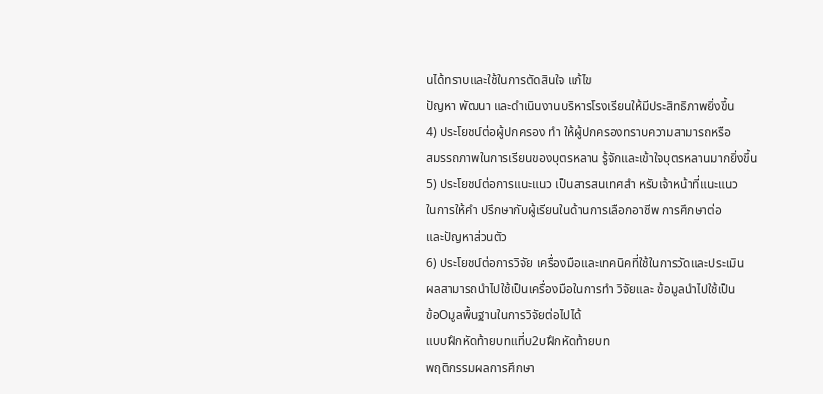นได้ทราบและใช้ในการตัดสินใจ แก้ไข
ปัญหา พัฒนา และดําเนินงานบริหารโรงเรียนให้มีประสิทธิภาพยิ่งขึ้น
4) ประโยชน์ต่อผู้ปกครอง ทํา ให้ผู้ปกครองทราบความสามารถหรือ
สมรรถภาพในการเรียนของบุตรหลาน รู้จักและเข้าใจบุตรหลานมากยิ่งขึ้น
5) ประโยชน์ต่อการแนะแนว เป็นสารสนเทศสํา หรับเจ้าหน้าที่แนะแนว
ในการให้คํา ปรึกษากับผู้เรียนในด้านการเลือกอาชีพ การศึกษาต่อ
และปัญหาส่วนตัว
6) ประโยชน์ต่อการวิจัย เครื่องมือและเทคนิคที่ใช้ในการวัดและประเมิน
ผลสามารถนําไปใช้เป็นเครื่องมือในการทํา วิจัยและ ข้อมูลนําไปใช้เป็น
ข้อOมูลพื้นฐานในการวิจัยต่อไปได้
แบบฝึกหัดท้ายบทแที่บ2บฝึกหัดท้ายบท
พฤติกรรมผลการศึกษา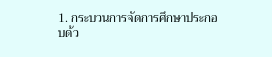1. กระบวนการจัดการศึกษาประกอบด้ว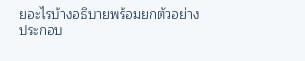ยอะไรบ้างอธิบายพร้อมยกตัวอย่าง
ประกอบ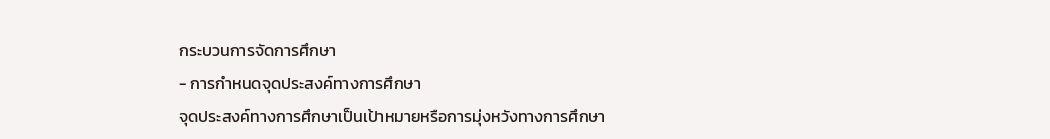กระบวนการจัดการศึกษา
- การกําหนดจุดประสงค์ทางการศึกษา
จุดประสงค์ทางการศึกษาเป็นเป้าหมายหรือการมุ่งหวังทางการศึกษา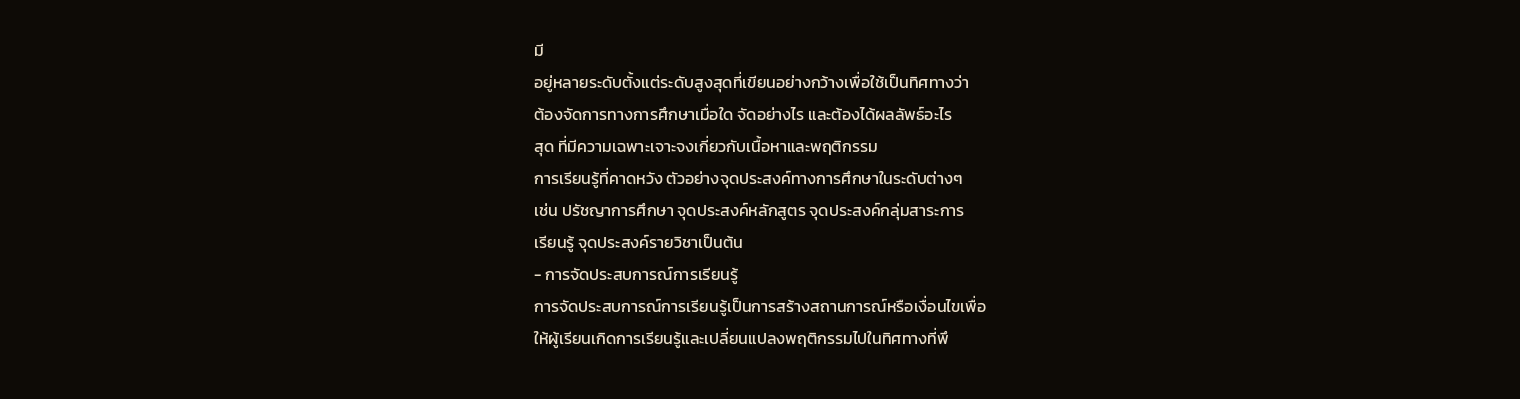มี
อยู่หลายระดับตั้งแต่ระดับสูงสุดที่เขียนอย่างกว้างเพื่อใช้เป็นทิศทางว่า
ต้องจัดการทางการศึกษาเมื่อใด จัดอย่างไร และต้องได้ผลลัพธ์อะไร
สุด ที่มีความเฉพาะเจาะจงเกี่ยวกับเนื้อหาและพฤติกรรม
การเรียนรู้ที่คาดหวัง ตัวอย่างจุดประสงค์ทางการศึกษาในระดับต่างๆ
เช่น ปรัชญาการศึกษา จุดประสงค์หลักสูตร จุดประสงค์กลุ่มสาระการ
เรียนรู้ จุดประสงค์รายวิชาเป็นต้น
- การจัดประสบการณ์การเรียนรู้
การจัดประสบการณ์การเรียนรู้เป็นการสร้างสถานการณ์หรือเงื่อนไขเพื่อ
ให้ผู้เรียนเกิดการเรียนรู้และเปลี่ยนแปลงพฤติกรรมไปในทิศทางที่พึ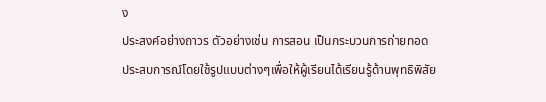ง
ประสงค์อย่างถาวร ตัวอย่างเช่น การสอน เป็นกระบวนการถ่ายทอด
ประสบการณ์โดยใช้รูปแบบต่างๆเพื่อให้ผู้เรียนได้เรียนรู้ด้านพุทธิพิสัย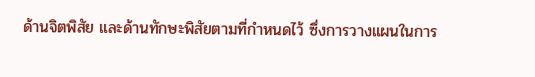ด้านจิตพิสัย และด้านทักษะพิสัยตามที่กําหนดไว้ ซึ่งการวางแผนในการ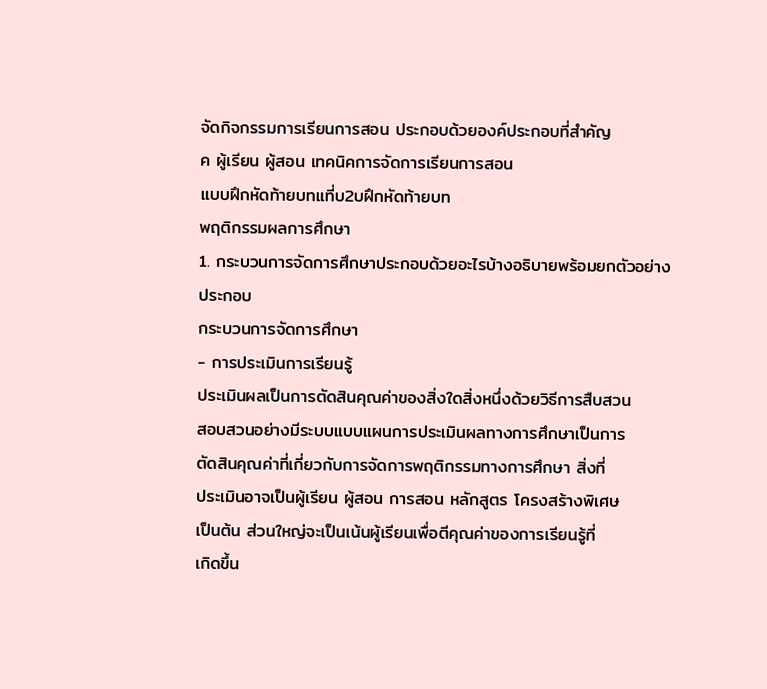จัดกิจกรรมการเรียนการสอน ประกอบด้วยองค์ประกอบที่สําคัญ
ค ผู้เรียน ผู้สอน เทคนิคการจัดการเรียนการสอน
แบบฝึกหัดท้ายบทแที่บ2บฝึกหัดท้ายบท
พฤติกรรมผลการศึกษา
1. กระบวนการจัดการศึกษาประกอบด้วยอะไรบ้างอธิบายพร้อมยกตัวอย่าง
ประกอบ
กระบวนการจัดการศึกษา
- การประเมินการเรียนรู้
ประเมินผลเป็นการตัดสินคุณค่าของสิ่งใดสิ่งหนึ่งด้วยวิธีการสืบสวน
สอบสวนอย่างมีระบบแบบแผนการประเมินผลทางการศึกษาเป็นการ
ตัดสินคุณค่าที่เกี่ยวกับการจัดการพฤติกรรมทางการศึกษา สิ่งที่
ประเมินอาจเป็นผู้เรียน ผู้สอน การสอน หลักสูตร โครงสร้างพิเศษ
เป็นต้น ส่วนใหญ่จะเป็นเน้นผู้เรียนเพื่อตีคุณค่าของการเรียนรู้ที่
เกิดขึ้น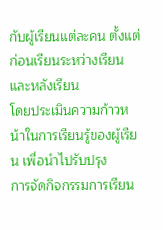กับผู้เรียนแต่ละคน ตั้งแต่ก่อนเรียนระหว่างเรียนและหลังเรียน
โดยประเมินความก้าวหน้าในการเรียนรู้ของผู้เรียน เพื่อนําไปรับปรุง
การจัดกิจกรรมการเรียน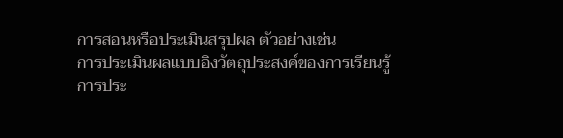การสอนหรือประเมินสรุปผล ตัวอย่างเช่น
การประเมินผลแบบอิงวัตถุประสงค์ของการเรียนรู้ การประ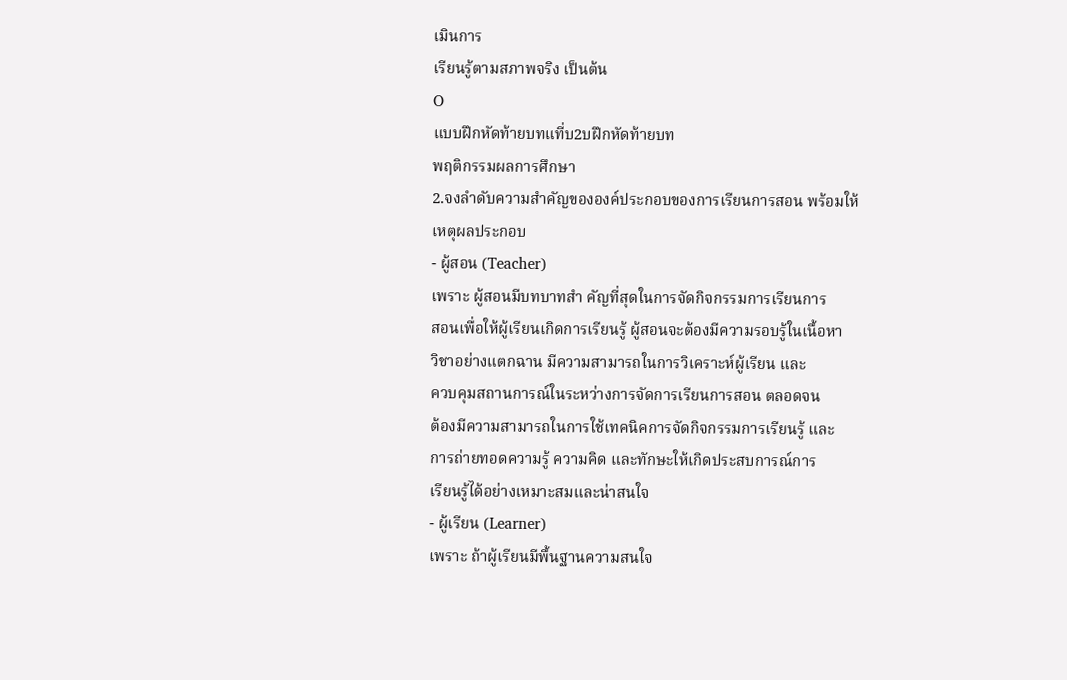เมินการ
เรียนรู้ตามสภาพจริง เป็นต้น
O
แบบฝึกหัดท้ายบทแที่บ2บฝึกหัดท้ายบท
พฤติกรรมผลการศึกษา
2.จงลําดับความสําคัญขององค์ประกอบของการเรียนการสอน พร้อมให้
เหตุผลประกอบ
- ผู้สอน (Teacher)
เพราะ ผู้สอนมีบทบาทสํา คัญที่สุดในการจัดกิจกรรมการเรียนการ
สอนเพื่อให้ผู้เรียนเกิดการเรียนรู้ ผู้สอนจะต้องมีความรอบรู้ในเนื้อหา
วิชาอย่างแตกฉาน มีความสามารถในการวิเคราะห์ผู้เรียน และ
ควบคุมสถานการณ์ในระหว่างการจัดการเรียนการสอน ตลอดจน
ต้องมีความสามารถในการใช้เทคนิคการจัดกิจกรรมการเรียนรู้ และ
การถ่ายทอดความรู้ ความคิด และทักษะให้เกิดประสบการณ์การ
เรียนรู้ได้อย่างเหมาะสมและน่าสนใจ
- ผู้เรียน (Learner)
เพราะ ถ้าผู้เรียนมีพื้นฐานความสนใจ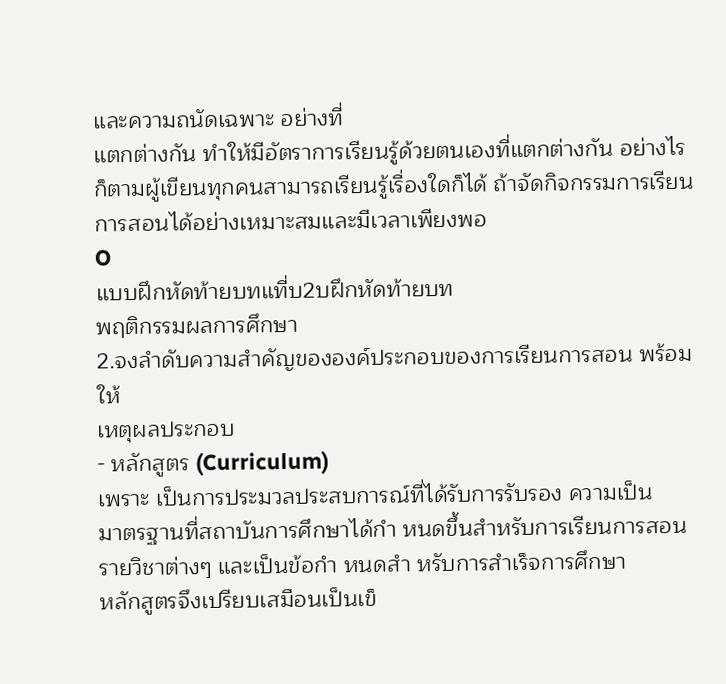และความถนัดเฉพาะ อย่างที่
แตกต่างกัน ทําให้มีอัตราการเรียนรู้ด้วยตนเองที่แตกต่างกัน อย่างไร
ก็ตามผู้เขียนทุกคนสามารถเรียนรู้เรื่องใดก็ได้ ถ้าจัดกิจกรรมการเรียน
การสอนได้อย่างเหมาะสมและมีเวลาเพียงพอ
O
แบบฝึกหัดท้ายบทแที่บ2บฝึกหัดท้ายบท
พฤติกรรมผลการศึกษา
2.จงลําดับความสําคัญขององค์ประกอบของการเรียนการสอน พร้อมให้
เหตุผลประกอบ
- หลักสูตร (Curriculum)
เพราะ เป็นการประมวลประสบการณ์ที่ได้รับการรับรอง ความเป็น
มาตรฐานที่สถาบันการศึกษาได้กํา หนดขึ้นสําหรับการเรียนการสอน
รายวิชาต่างๆ และเป็นข้อกํา หนดสํา หรับการสําเร็จการศึกษา
หลักสูตรจึงเปรียบเสมือนเป็นเข็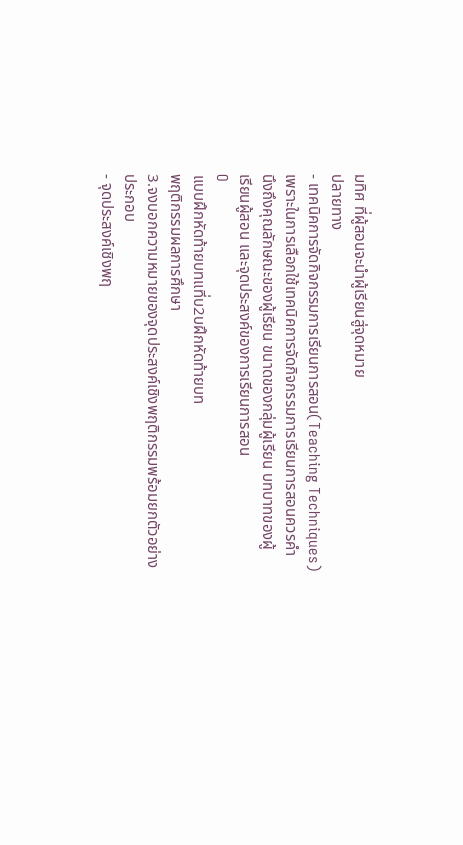มทิศ ที่ผู้สอนจะนําผู้เรียนสู่จุดหมาย
ปลายทาง
- เทคนิคการจัดกิจกรรมการเรียนการสอน(Teaching Techniques)
เพราะในการเลือกใช้เทคนิคการจัดกิจกรรมการเรียนการสอนควรคํา
นึงถึงคุณลักษณะของผู้เรียน ขนาดของกลุ่มผู้เรียน บทบาทของผู้
เรียนผู้สอน และจุดประสงค์ของการเรียนการสอน
O
แบบฝึกหัดท้ายบทแที่บ2บฝึกหัดท้ายบท
พฤติกรรมผลการศึกษา
3.จงบอกความหมายของจุดประสงค์เชิงพฤติกรรมพร้อมยกตัวอย่าง
ประกอบ
- จุดประสงค์เชิงพฤ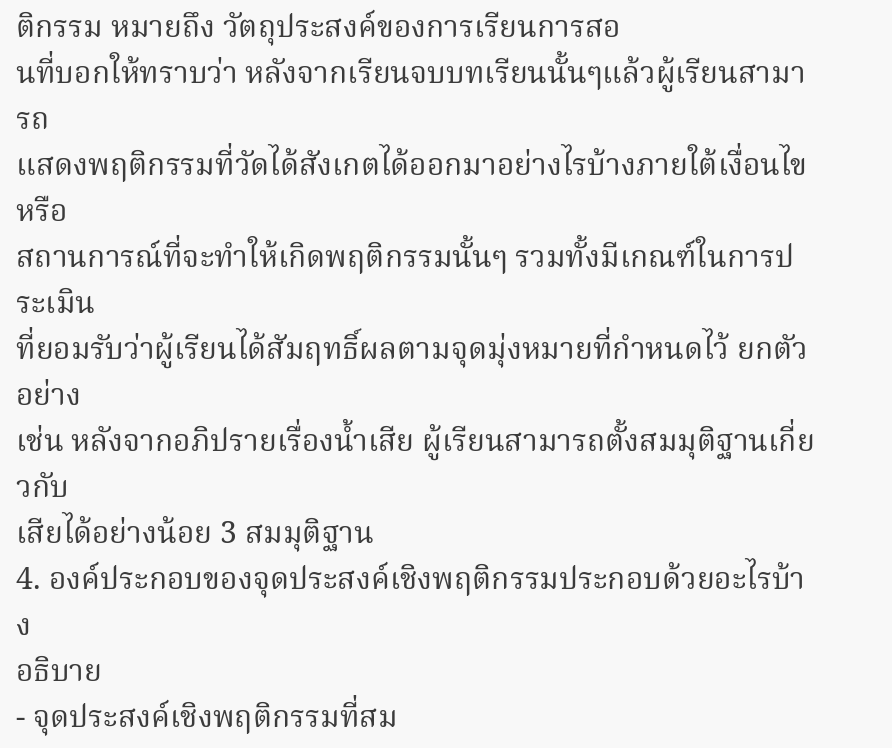ติกรรม หมายถึง วัตถุประสงค์ของการเรียนการสอ
นที่บอกให้ทราบว่า หลังจากเรียนจบบทเรียนนั้นๆแล้วผู้เรียนสามารถ
แสดงพฤติกรรมที่วัดได้สังเกตได้ออกมาอย่างไรบ้างภายใต้เงื่อนไขหรือ
สถานการณ์ที่จะทําให้เกิดพฤติกรรมนั้นๆ รวมทั้งมีเกณฑ์ในการประเมิน
ที่ยอมรับว่าผู้เรียนได้สัมฤทธิ์ผลตามจุดมุ่งหมายที่กําหนดไว้ ยกตัวอย่าง
เช่น หลังจากอภิปรายเรื่องน้ำเสีย ผู้เรียนสามารถตั้งสมมุติฐานเกี่ยวกับ
เสียได้อย่างน้อย 3 สมมุติฐาน
4. องค์ประกอบของจุดประสงค์เชิงพฤติกรรมประกอบด้วยอะไรบ้าง
อธิบาย
- จุดประสงค์เชิงพฤติกรรมที่สม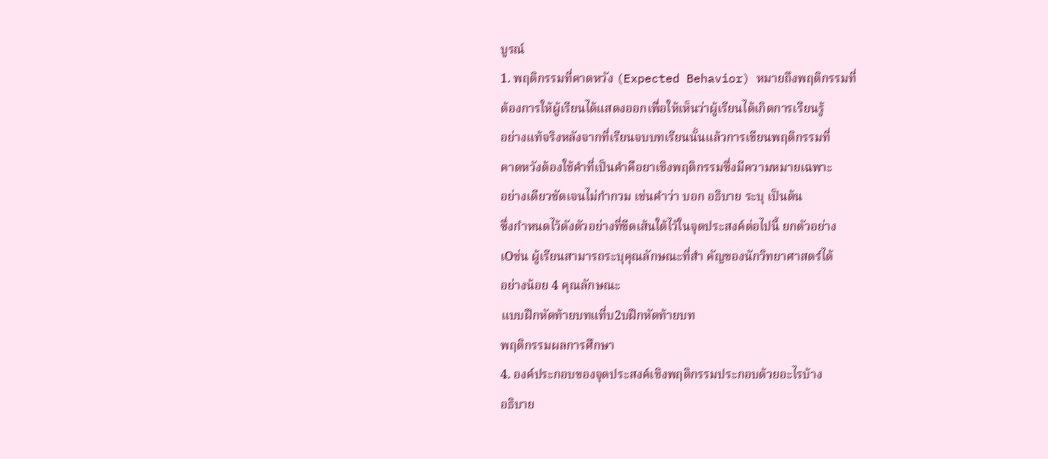บูรณ์
1. พฤติกรรมที่คาดหวัง (Expected Behavior) หมายถึงพฤติกรรมที่
ต้องการให้ผู้เรียนได้แสดงออกเพื่อให้เห็นว่าผู้เรียนได้เกิดการเรียนรู้
อย่างแท้จริงหลังจากที่เรียนจบบทเรียนนั้นแล้วการเขียนพฤติกรรมที่
คาดหวังต้องใช้คําที่เป็นคําคือยาเชิงพฤติกรรมซึ่งมีความหมายเฉพาะ
อย่างเดียวชัดเจนไม่กํากวม เช่นคําว่า บอก อธิบาย ระบุ เป็นต้น
ซึ่งกําหนดไว้ดังตัวอย่างที่ขีดเส้นใต้ไว้ในจุดประสงค์ต่อไปนี้ ยกตัวอย่าง
เOช่น ผู้เรียนสามารถระบุคุณลักษณะที่สํา คัญของนักวิทยาศาสตร์ได้
อย่างน้อย 4 คุณลักษณะ
แบบฝึกหัดท้ายบทแที่บ2บฝึกหัดท้ายบท
พฤติกรรมผลการศึกษา
4. องค์ประกอบของจุดประสงค์เชิงพฤติกรรมประกอบด้วยอะไรบ้าง
อธิบาย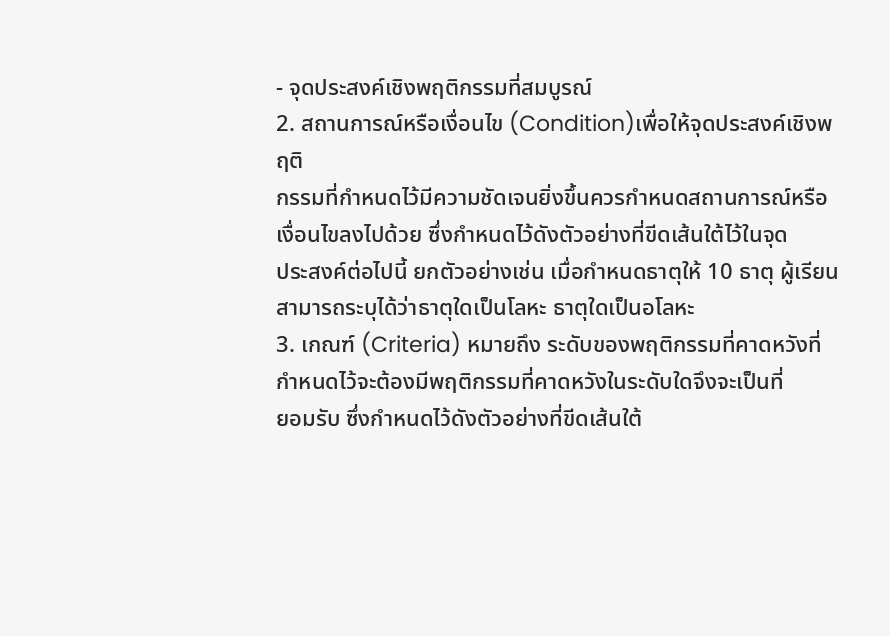- จุดประสงค์เชิงพฤติกรรมที่สมบูรณ์
2. สถานการณ์หรือเงื่อนไข (Condition)เพื่อให้จุดประสงค์เชิงพฤติ
กรรมที่กําหนดไว้มีความชัดเจนยิ่งขึ้นควรกําหนดสถานการณ์หรือ
เงื่อนไขลงไปด้วย ซึ่งกําหนดไว้ดังตัวอย่างที่ขีดเส้นใต้ไว้ในจุด
ประสงค์ต่อไปนี้ ยกตัวอย่างเช่น เมื่อกําหนดธาตุให้ 10 ธาตุ ผู้เรียน
สามารถระบุได้ว่าธาตุใดเป็นโลหะ ธาตุใดเป็นอโลหะ
3. เกณฑ์ (Criteria) หมายถึง ระดับของพฤติกรรมที่คาดหวังที่
กําหนดไว้จะต้องมีพฤติกรรมที่คาดหวังในระดับใดจึงจะเป็นที่
ยอมรับ ซึ่งกําหนดไว้ดังตัวอย่างที่ขีดเส้นใต้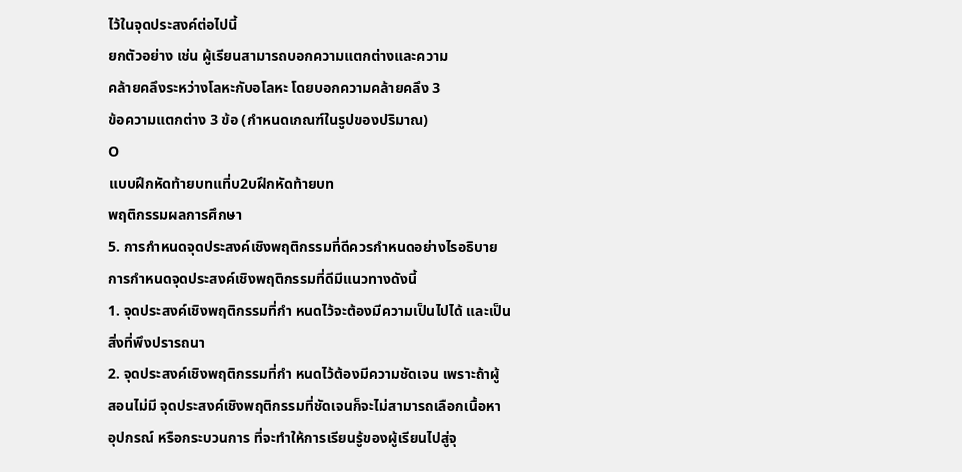ไว้ในจุดประสงค์ต่อไปนี้
ยกตัวอย่าง เช่น ผู้เรียนสามารถบอกความแตกต่างและความ
คล้ายคลึงระหว่างโลหะกับอโลหะ โดยบอกความคล้ายคลึง 3
ข้อความแตกต่าง 3 ข้อ (กําหนดเกณฑ์ในรูปของปริมาณ)
O
แบบฝึกหัดท้ายบทแที่บ2บฝึกหัดท้ายบท
พฤติกรรมผลการศึกษา
5. การกําหนดจุดประสงค์เชิงพฤติกรรมที่ดีควรกําหนดอย่างไรอธิบาย
การกําหนดจุดประสงค์เชิงพฤติกรรมที่ดีมีแนวทางดังนี้
1. จุดประสงค์เชิงพฤติกรรมที่กํา หนดไว้จะต้องมีความเป็นไปได้ และเป็น
สิ่งที่พึงปรารถนา
2. จุดประสงค์เชิงพฤติกรรมที่กํา หนดไว้ต้องมีความชัดเจน เพราะถ้าผู้
สอนไม่มี จุดประสงค์เชิงพฤติกรรมที่ชัดเจนก็จะไม่สามารถเลือกเนื้อหา
อุปกรณ์ หรือกระบวนการ ที่จะทําให้การเรียนรู้ของผู้เรียนไปสู่จุ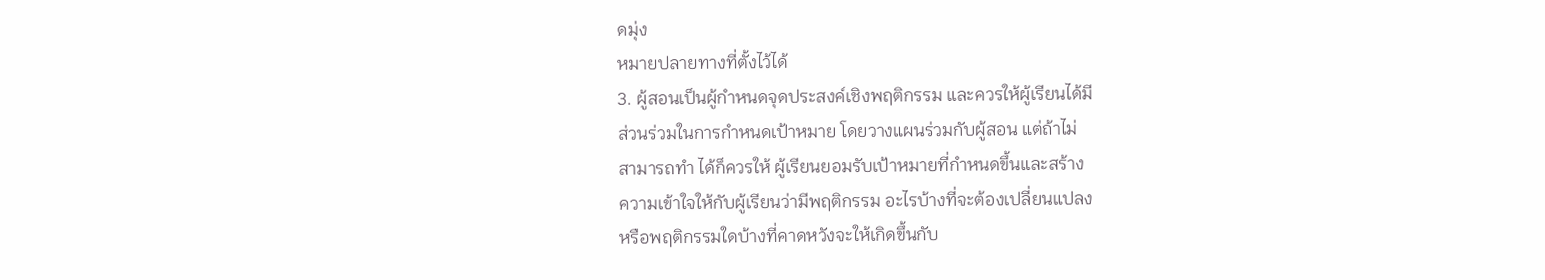ดมุ่ง
หมายปลายทางที่ตั้งไว้ได้
3. ผู้สอนเป็นผู้กําหนดจุดประสงค์เชิงพฤติกรรม และควรให้ผู้เรียนได้มี
ส่วนร่วมในการกําหนดเป้าหมาย โดยวางแผนร่วมกับผู้สอน แต่ถ้าไม่
สามารถทํา ได้ก็ควรให้ ผู้เรียนยอมรับเป้าหมายที่กําหนดขึ้นและสร้าง
ความเข้าใจให้กับผู้เรียนว่ามีพฤติกรรม อะไรบ้างที่จะต้องเปลี่ยนแปลง
หรือพฤติกรรมใดบ้างที่คาดหวังจะให้เกิดขึ้นกับ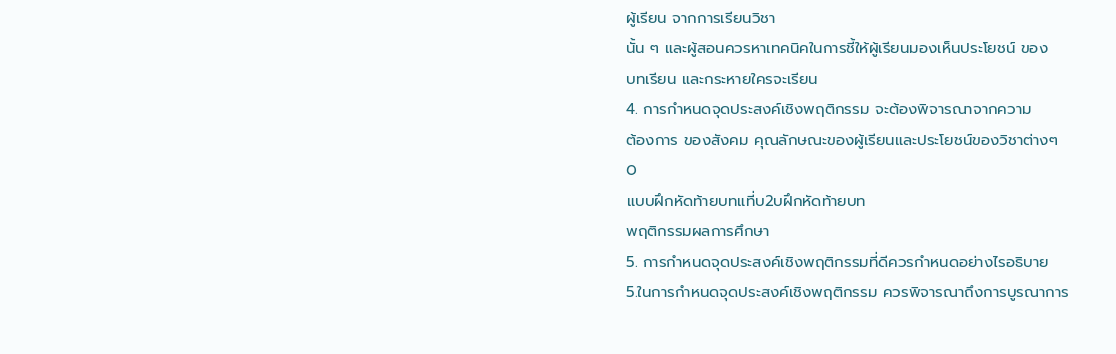ผู้เรียน จากการเรียนวิชา
นั้น ๆ และผู้สอนควรหาเทคนิคในการชี้ให้ผู้เรียนมองเห็นประโยชน์ ของ
บทเรียน และกระหายใครจะเรียน
4. การกําหนดจุดประสงค์เชิงพฤติกรรม จะต้องพิจารณาจากความ
ต้องการ ของสังคม คุณลักษณะของผู้เรียนและประโยชน์ของวิชาต่างๆ
O
แบบฝึกหัดท้ายบทแที่บ2บฝึกหัดท้ายบท
พฤติกรรมผลการศึกษา
5. การกําหนดจุดประสงค์เชิงพฤติกรรมที่ดีควรกําหนดอย่างไรอธิบาย
5.ในการกําหนดจุดประสงค์เชิงพฤติกรรม ควรพิจารณาถึงการบูรณาการ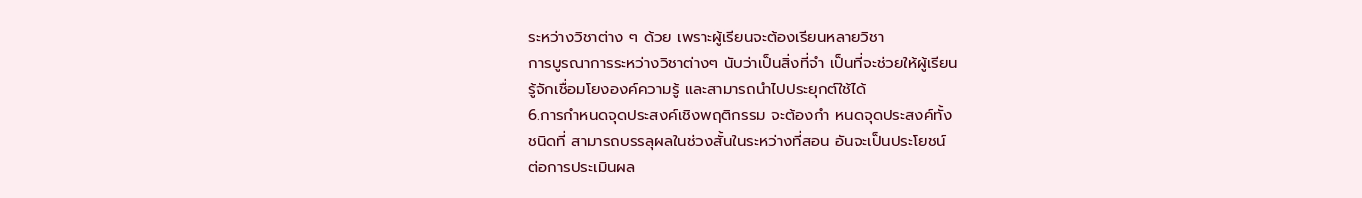ระหว่างวิชาต่าง ๆ ด้วย เพราะผู้เรียนจะต้องเรียนหลายวิชา
การบูรณาการระหว่างวิชาต่างๆ นับว่าเป็นสิ่งที่จํา เป็นที่จะช่วยให้ผู้เรียน
รู้จักเชื่อมโยงองค์ความรู้ และสามารถนําไปประยุกต์ใช้ได้
6.การกําหนดจุดประสงค์เชิงพฤติกรรม จะต้องกํา หนดจุดประสงค์ทั้ง
ชนิดที่ สามารถบรรลุผลในช่วงสั้นในระหว่างที่สอน อันจะเป็นประโยชน์
ต่อการประเมินผล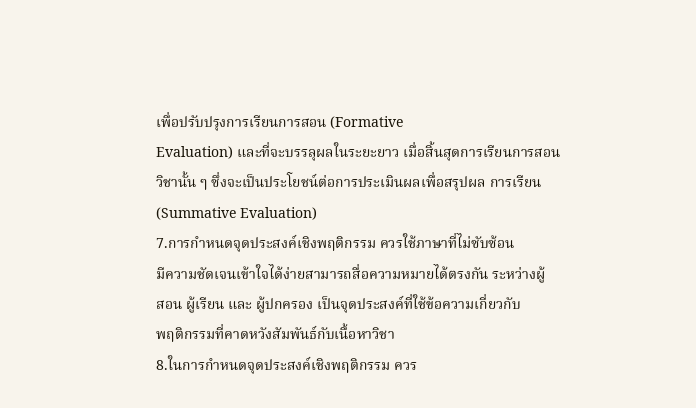เพื่อปรับปรุงการเรียนการสอน (Formative
Evaluation) และที่จะบรรลุผลในระยะยาว เมื่อสิ้นสุดการเรียนการสอน
วิชานั้น ๆ ซึ่งจะเป็นประโยชน์ต่อการประเมินผลเพื่อสรุปผล การเรียน
(Summative Evaluation)
7.การกําหนดจุดประสงค์เชิงพฤติกรรม ควรใช้ภาษาที่ไม่ซับซ้อน
มีความชัดเจนเข้าใจได้ง่ายสามารถสื่อความหมายได้ตรงกัน ระหว่างผู้
สอน ผู้เรียน และ ผู้ปกครอง เป็นจุดประสงค์ที่ใช้ข้อความเกี่ยวกับ
พฤติกรรมที่คาดหวังสัมพันธ์กับเนื้อหาวิชา
8.ในการกําหนดจุดประสงค์เชิงพฤติกรรม ควร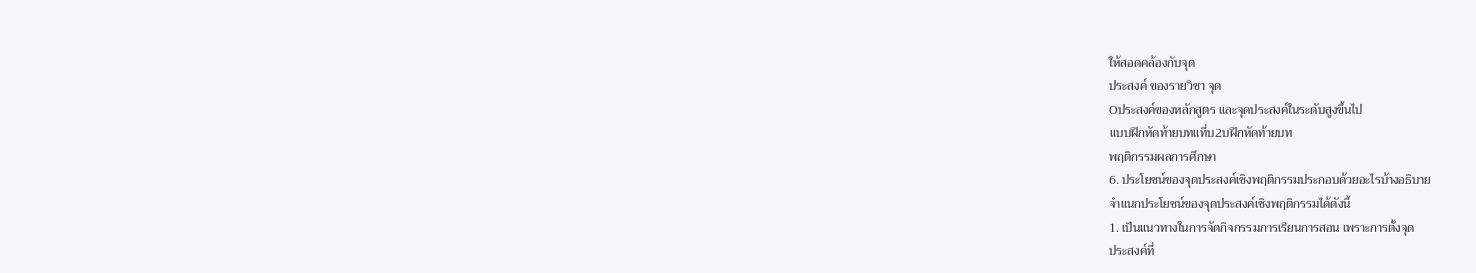ให้สอดคล้องกับจุด
ประสงค์ ของรายวิชา จุด
Oประสงค์ของหลักสูตร และจุดประสงค์ในระดับสูงขึ้นไป
แบบฝึกหัดท้ายบทแที่บ2บฝึกหัดท้ายบท
พฤติกรรมผลการศึกษา
6. ประโยชน์ของจุดประสงค์เชิงพฤติกรรมประกอบด้วยอะไรบ้างอธิบาย
จําแนกประโยชน์ของจุดประสงค์เชิงพฤติกรรมได้ดังนี้
1. เป็นแนวทางในการจัดกิจกรรมการเรียนการสอน เพราะการตั้งจุด
ประสงค์ที่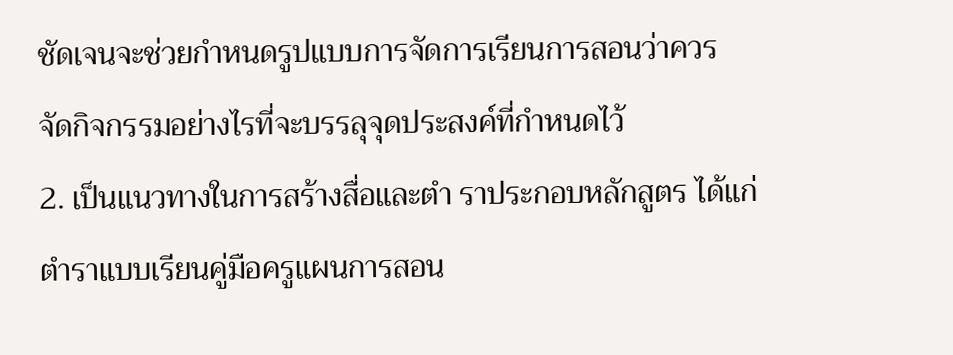ชัดเจนจะช่วยกําหนดรูปแบบการจัดการเรียนการสอนว่าควร
จัดกิจกรรมอย่างไรที่จะบรรลุจุดประสงค์ที่กําหนดไว้
2. เป็นแนวทางในการสร้างสื่อและตํา ราประกอบหลักสูตร ได้แก่
ตําราแบบเรียนคู่มือครูแผนการสอน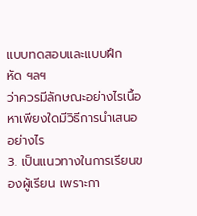แบบทดสอบและแบบฝึกหัด ฯลฯ
ว่าควรมีลักษณะอย่างไรเนื้อหาเพียงใดมีวิธีการนําเสนออย่างไร
3. เป็นแนวทางในการเรียนของผู้เรียน เพราะกา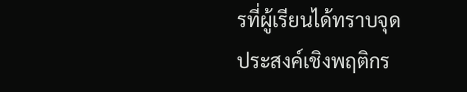รที่ผู้เรียนได้ทราบจุด
ประสงค์เชิงพฤติกร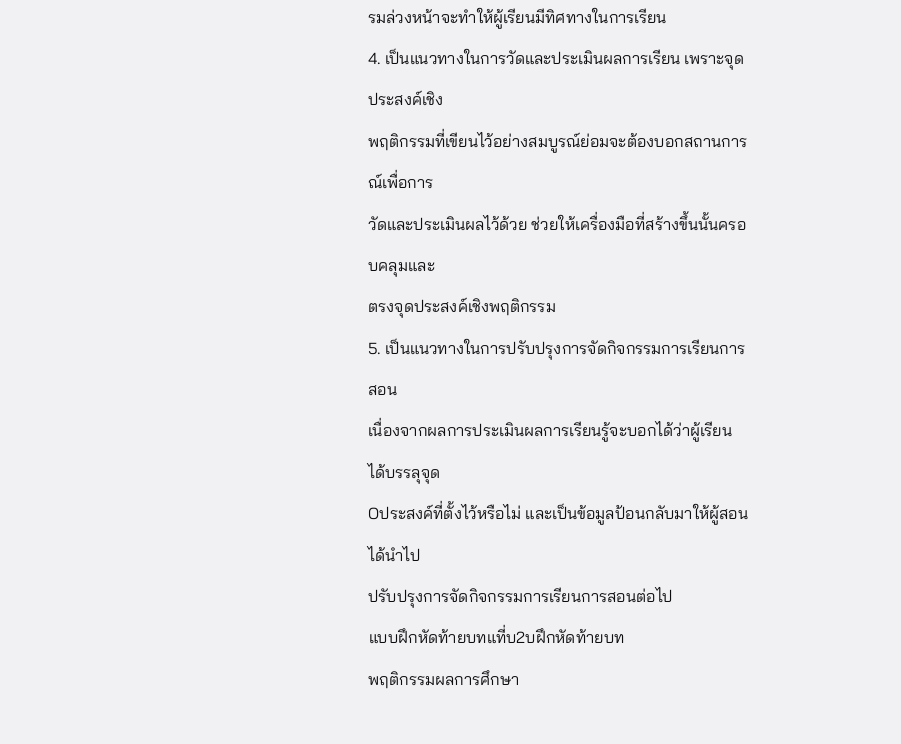รมล่วงหน้าจะทําให้ผู้เรียนมีทิศทางในการเรียน
4. เป็นแนวทางในการวัดและประเมินผลการเรียน เพราะจุดประสงค์เชิง
พฤติกรรมที่เขียนไว้อย่างสมบูรณ์ย่อมจะต้องบอกสถานการณ์เพื่อการ
วัดและประเมินผลไว้ด้วย ช่วยให้เครื่องมือที่สร้างขึ้นนั้นครอบคลุมและ
ตรงจุดประสงค์เชิงพฤติกรรม
5. เป็นแนวทางในการปรับปรุงการจัดกิจกรรมการเรียนการสอน
เนื่องจากผลการประเมินผลการเรียนรู้จะบอกได้ว่าผู้เรียนได้บรรลุจุด
Oประสงค์ที่ตั้งไว้หรือไม่ และเป็นข้อมูลป้อนกลับมาให้ผู้สอนได้นําไป
ปรับปรุงการจัดกิจกรรมการเรียนการสอนต่อไป
แบบฝึกหัดท้ายบทแที่บ2บฝึกหัดท้ายบท
พฤติกรรมผลการศึกษา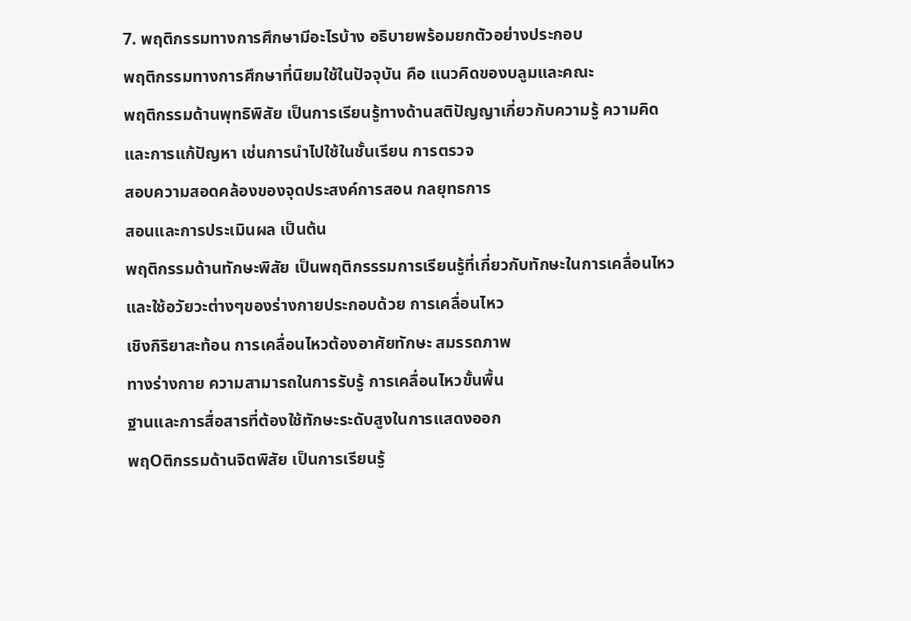7. พฤติกรรมทางการศึกษามีอะไรบ้าง อธิบายพร้อมยกตัวอย่างประกอบ
พฤติกรรมทางการศึกษาที่นิยมใช้ในปัจจุบัน คือ แนวคิดของบลูมและคณะ
พฤติกรรมด้านพุทธิพิสัย เป็นการเรียนรู้ทางด้านสติปัญญาเกี่ยวกับความรู้ ความคิด
และการแก้ปัญหา เช่นการนําไปใช้ในชั้นเรียน การตรวจ
สอบความสอดคล้องของจุดประสงค์การสอน กลยุทธการ
สอนและการประเมินผล เป็นต้น
พฤติกรรมด้านทักษะพิสัย เป็นพฤติกรรรมการเรียนรู้ที่เกี่ยวกับทักษะในการเคลื่อนไหว
และใช้อวัยวะต่างๆของร่างกายประกอบด้วย การเคลื่อนไหว
เชิงกิริยาสะท้อน การเคลื่อนไหวต้องอาศัยทักษะ สมรรถภาพ
ทางร่างกาย ความสามารถในการรับรู้ การเคลื่อนไหวขั้นพื้น
ฐานและการสื่อสารที่ต้องใช้ทักษะระดับสูงในการแสดงออก
พฤOติกรรมด้านจิตพิสัย เป็นการเรียนรู้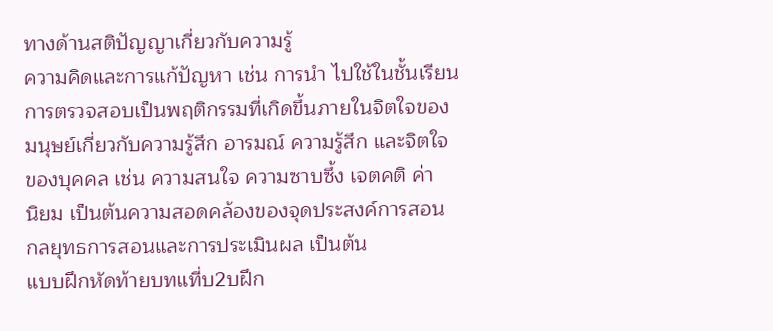ทางด้านสติปัญญาเกี่ยวกับความรู้
ความคิดและการแก้ปัญหา เช่น การนํา ไปใช้ในชั้นเรียน
การตรวจสอบเป็นพฤติกรรมที่เกิดขึ้นภายในจิตใจของ
มนุษย์เกี่ยวกับความรู้สึก อารมณ์ ความรู้สึก และจิตใจ
ของบุคคล เช่น ความสนใจ ความซาบซึ้ง เจตคติ ค่า
นิยม เป็นต้นความสอดคล้องของจุดประสงค์การสอน
กลยุทธการสอนและการประเมินผล เป็นต้น
แบบฝึกหัดท้ายบทแที่บ2บฝึก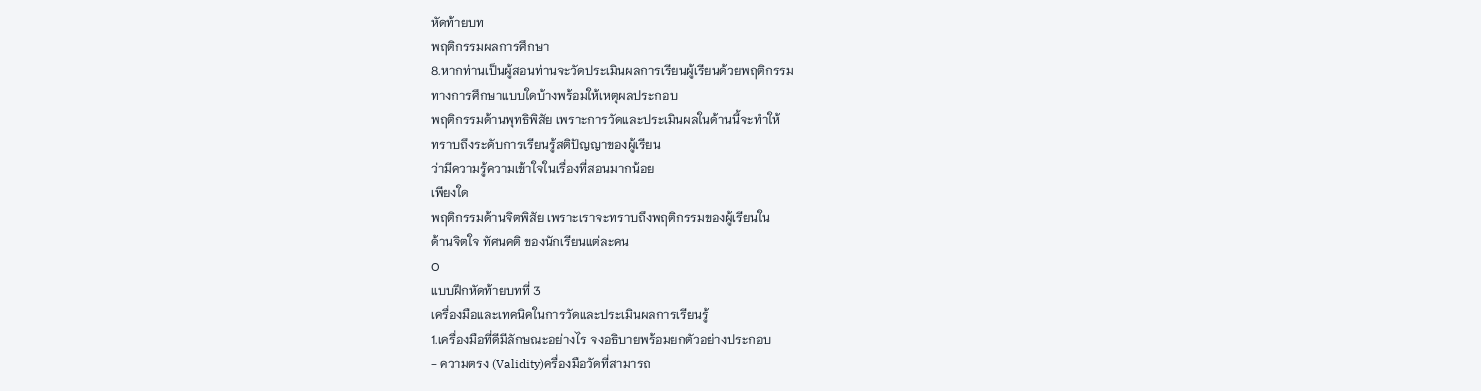หัดท้ายบท
พฤติกรรมผลการศึกษา
8.หากท่านเป็นผู้สอนท่านจะวัดประเมินผลการเรียนผู้เรียนด้วยพฤติกรรม
ทางการศึกษาแบบใดบ้างพร้อมให้เหตุผลประกอบ
พฤติกรรมด้านพุทธิพิสัย เพราะการวัดและประเมินผลในด้านนี้จะทําให้
ทราบถึงระดับการเรียนรู้สติปัญญาของผู้เรียน
ว่ามีความรู้ความเข้าใจในเรื่องที่สอนมากน้อย
เพียงใด
พฤติกรรมด้านจิตพิสัย เพราะเราจะทราบถึงพฤติกรรมของผู้เรียนใน
ด้านจิตใจ ทัศนคติ ของนักเรียนแต่ละคน
O
แบบฝึกหัดท้ายบทที่ 3
เครื่องมือและเทคนิคในการวัดและประเมินผลการเรียนรู้
1.เครื่องมือที่ดีมีลักษณะอย่างไร จงอธิบายพร้อมยกตัวอย่างประกอบ
- ความตรง (Validity)ครื่องมือวัดที่สามารถ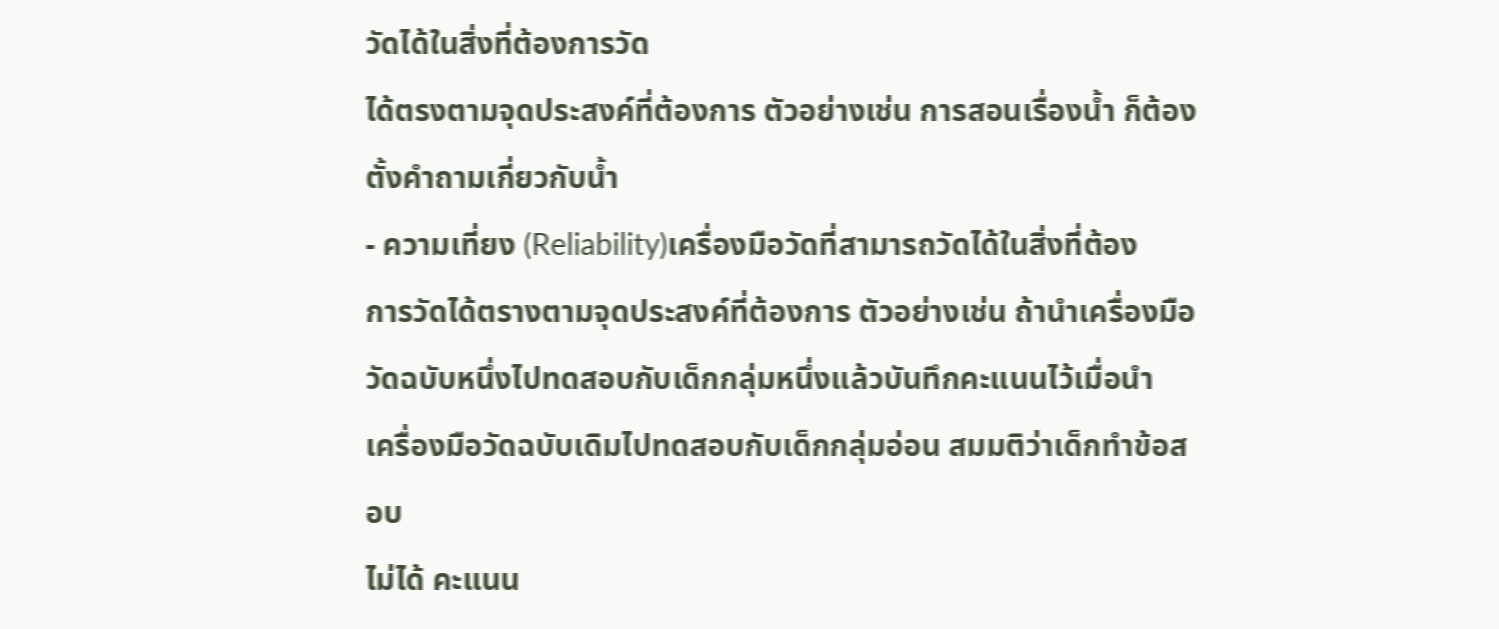วัดได้ในสิ่งที่ต้องการวัด
ได้ตรงตามจุดประสงค์ที่ต้องการ ตัวอย่างเช่น การสอนเรื่องน้ำ ก็ต้อง
ตั้งคำถามเกี่ยวกับน้ำ
- ความเที่ยง (Reliability)เครื่องมือวัดที่สามารถวัดได้ในสิ่งที่ต้อง
การวัดได้ตรางตามจุดประสงค์ที่ต้องการ ตัวอย่างเช่น ถ้านำเครื่องมือ
วัดฉบับหนึ่งไปทดสอบกับเด็กกลุ่มหนึ่งแล้วบันทึกคะแนนไว้เมื่อนำ
เครื่องมือวัดฉบับเดิมไปทดสอบกับเด็กกลุ่มอ่อน สมมติว่าเด็กทำข้อสอบ
ไม่ได้ คะแนน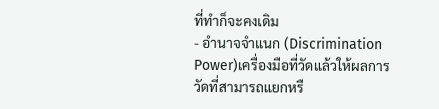ที่ทำก็จะคงเดิม
- อำนาจจำแนก (Discrimination Power)เครื่องมือที่วัดแล้วให้ผลการ
วัดที่สามารถแยกหรื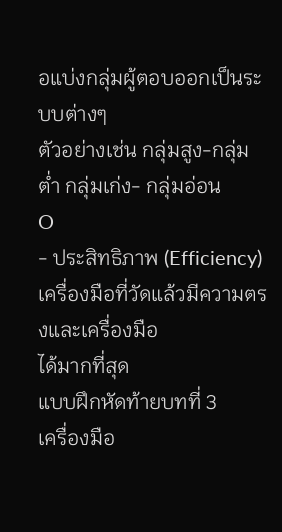อแบ่งกลุ่มผู้ตอบออกเป็นระบบต่างๆ
ตัวอย่างเช่น กลุ่มสูง-กลุ่มต่ำ กลุ่มเก่ง- กลุ่มอ่อน
O
- ประสิทธิภาพ (Efficiency)เครื่องมือที่วัดแล้วมีความตรงและเครื่องมือ
ได้มากที่สุด
แบบฝึกหัดท้ายบทที่ 3
เครื่องมือ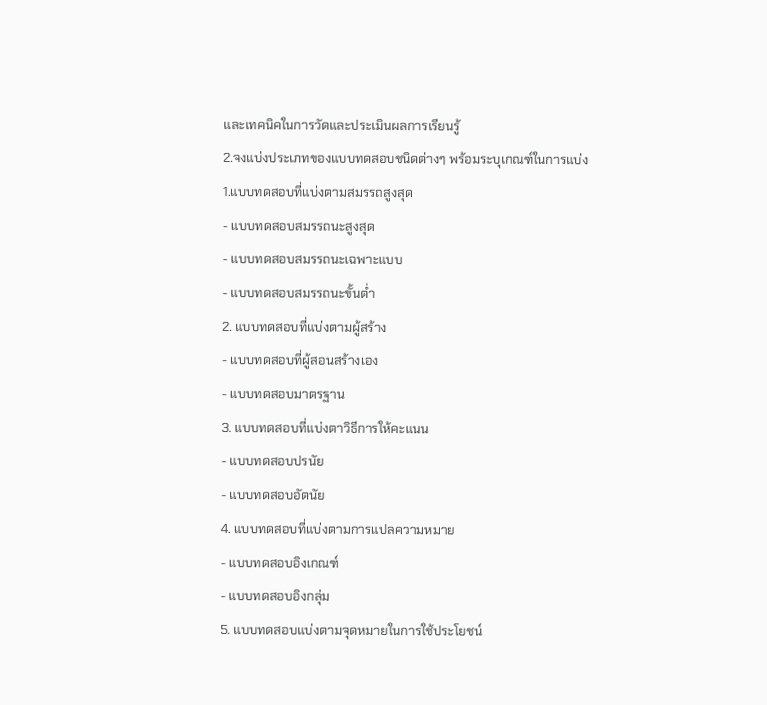และเทคนิคในการวัดและประเมินผลการเรียนรู้
2.จงแบ่งประเภทของแบบทดสอบชนิดต่างๆ พร้อมระบุเกณฑ์ในการแบ่ง
1.แบบทดสอบที่แบ่งตามสมรรถสูงสุด
- แบบทดสอบสมรรถนะสูงสุด
- แบบทดสอบสมรรถนะเฉพาะแบบ
- แบบทดสอบสมรรถนะขั้นต่ำ
2. แบบทดสอบที่แบ่งตามผู้สร้าง
- แบบทดสอบที่ผู้สอนสร้างเอง
- แบบทดสอบมาตรฐาน
3. แบบทดสอบที่แบ่งตาวิธีการให้คะแนน
- แบบทดสอบปรนัย
- แบบทดสอบอัตนัย
4. แบบทดสอบที่แบ่งตามการแปลความหมาย
- แบบทดสอบอิงเกณฑ์
- แบบทดสอบอิงกลุ่ม
5. แบบทดสอบแบ่งตามจุดหมายในการใช้ประโยชน์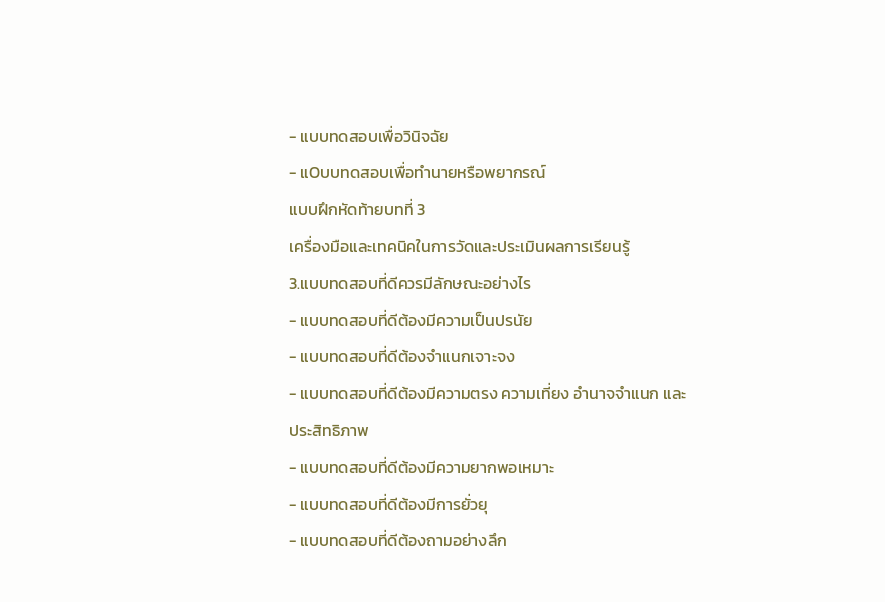- แบบทดสอบเพื่อวินิจฉัย
- แOบบทดสอบเพื่อทำนายหรือพยากรณ์
แบบฝึกหัดท้ายบทที่ 3
เครื่องมือและเทคนิคในการวัดและประเมินผลการเรียนรู้
3.แบบทดสอบที่ดีควรมีลักษณะอย่างไร
- แบบทดสอบที่ดีต้องมีความเป็นปรนัย
- แบบทดสอบที่ดีต้องจำแนกเจาะจง
- แบบทดสอบที่ดีต้องมีความตรง ความเที่ยง อำนาจจำแนก และ
ประสิทธิภาพ
- แบบทดสอบที่ดีต้องมีความยากพอเหมาะ
- แบบทดสอบที่ดีต้องมีการยั่วยุ
- แบบทดสอบที่ดีต้องถามอย่างลึก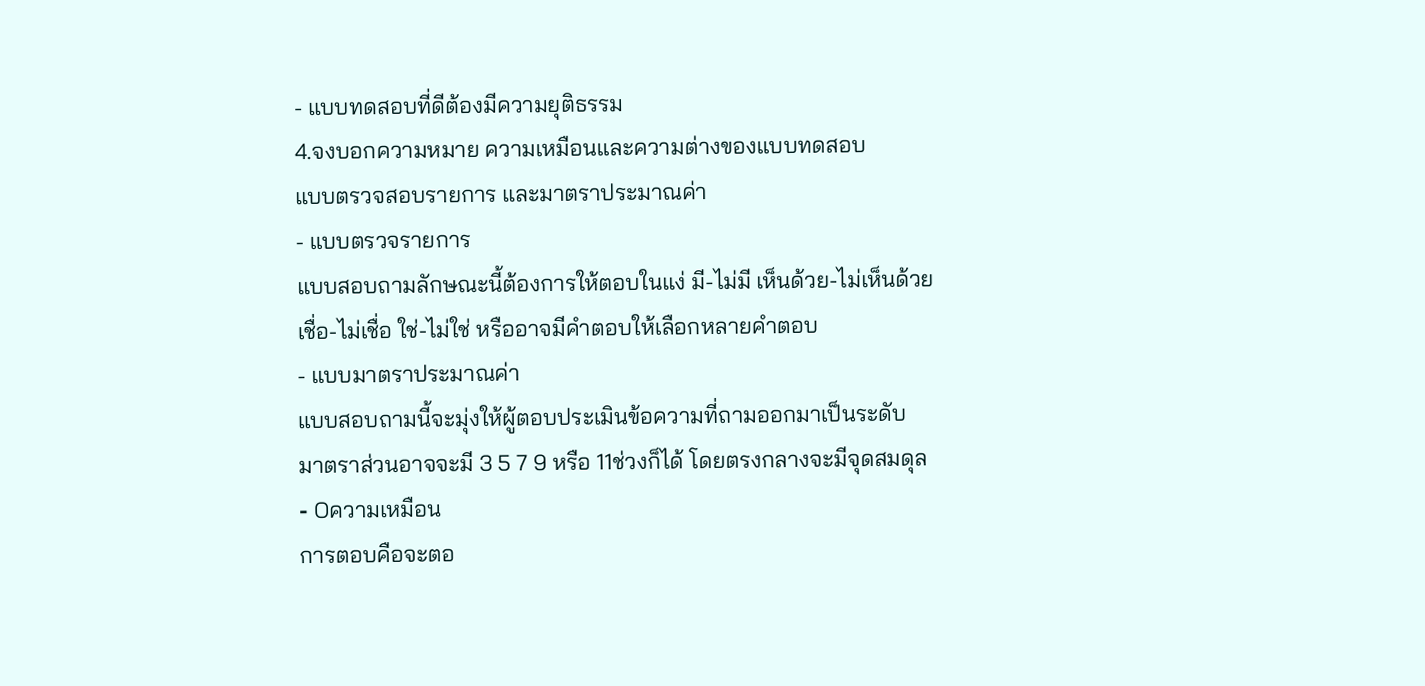- แบบทดสอบที่ดีต้องมีความยุติธรรม
4.จงบอกความหมาย ความเหมือนและความต่างของแบบทดสอบ
แบบตรวจสอบรายการ และมาตราประมาณค่า
- แบบตรวจรายการ
แบบสอบถามลักษณะนี้ต้องการให้ตอบในแง่ มี-ไม่มี เห็นด้วย-ไม่เห็นด้วย
เชื่อ-ไม่เชื่อ ใช่-ไม่ใช่ หรืออาจมีคำตอบให้เลือกหลายคำตอบ
- แบบมาตราประมาณค่า
แบบสอบถามนี้จะมุ่งให้ผู้ตอบประเมินข้อความที่ถามออกมาเป็นระดับ
มาตราส่วนอาจจะมี 3 5 7 9 หรือ 11ช่วงก็ได้ โดยตรงกลางจะมีจุดสมดุล
- Oความเหมือน
การตอบคือจะตอ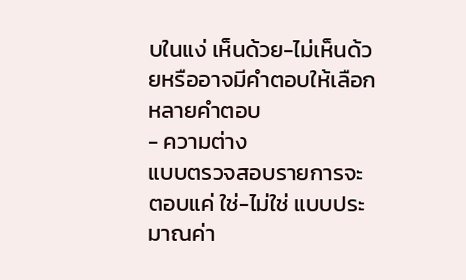บในแง่ เห็นด้วย-ไม่เห็นด้วยหรืออาจมีคำตอบให้เลือก
หลายคำตอบ
- ความต่าง
แบบตรวจสอบรายการจะตอบแค่ ใช่-ไม่ใช่ แบบประมาณค่า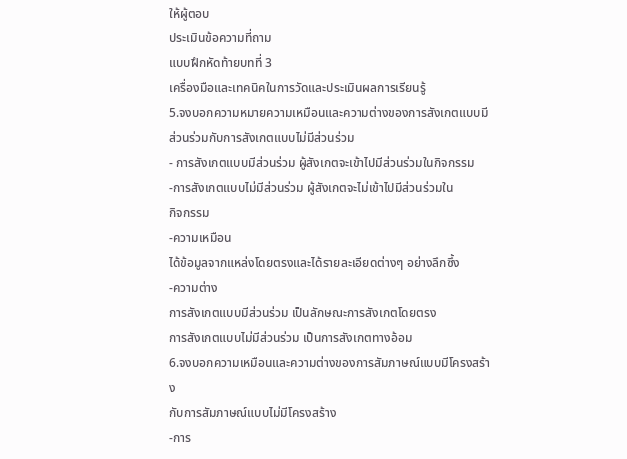ให้ผู้ตอบ
ประเมินข้อความที่ถาม
แบบฝึกหัดท้ายบทที่ 3
เครื่องมือและเทคนิคในการวัดและประเมินผลการเรียนรู้
5.จงบอกความหมายความเหมือนและความต่างของการสังเกตแบบมี
ส่วนร่วมกับการสังเกตแบบไม่มีส่วนร่วม
- การสังเกตแบบมีส่วนร่วม ผู้สังเกตจะเข้าไปมีส่วนร่วมในกิจกรรม
-การสังเกตแบบไม่มีส่วนร่วม ผู้สังเกตจะไม่เข้าไปมีส่วนร่วมใน
กิจกรรม
-ความเหมือน
ได้ข้อมูลจากแหล่งโดยตรงและได้รายละเอียดต่างๆ อย่างลึกซึ้ง
-ความต่าง
การสังเกตแบบมีส่วนร่วม เป็นลักษณะการสังเกตโดยตรง
การสังเกตแบบไม่มีส่วนร่วม เป็นการสังเกตทางอ้อม
6.จงบอกความเหมือนและความต่างของการสัมภาษณ์แบบมีโครงสร้าง
กับการสัมภาษณ์แบบไม่มีโครงสร้าง
-การ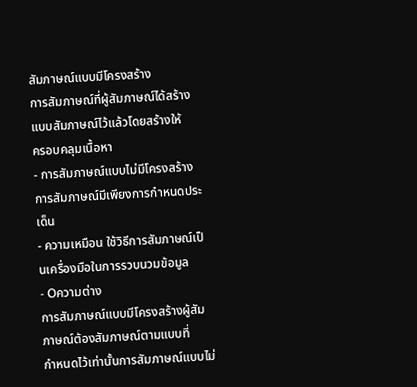สัมภาษณ์แบบมีโครงสร้าง
การสัมภาษณ์ที่ผู้สัมภาษณ์ได้สร้างแบบสัมภาษณ์ไว้แล้วโดยสร้างให้
ครอบคลุมเนื้อหา
- การสัมภาษณ์แบบไม่มีโครงสร้าง
การสัมภาษณ์มีเพียงการกำหนดประเด็น
- ความเหมือน ใช้วิธีการสัมภาษณ์เป็นเครื่องมือในการรวบนวมข้อมูล
- Oความต่าง
การสัมภาษณ์แบบมีโครงสร้างผู้สัมภาษณ์ต้องสัมภาษณ์ตามแบบที่
กำหนดไว้เท่านั้นการสัมภาษณ์แบบไม่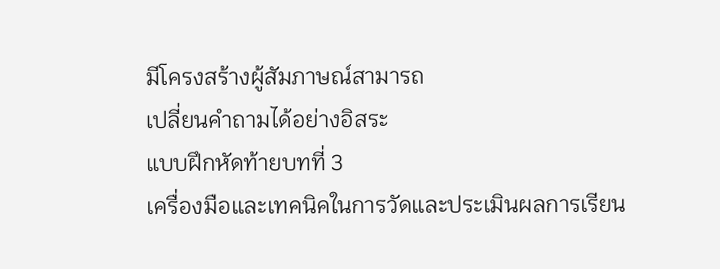มีโครงสร้างผู้สัมภาษณ์สามารถ
เปลี่ยนคำถามได้อย่างอิสระ
แบบฝึกหัดท้ายบทที่ 3
เครื่องมือและเทคนิคในการวัดและประเมินผลการเรียน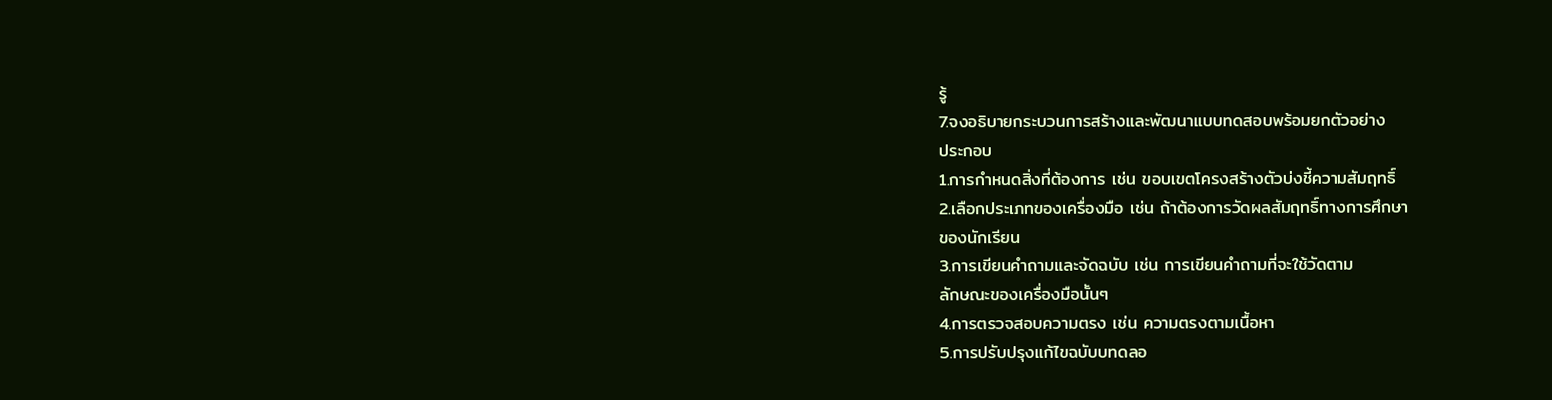รู้
7.จงอธิบายกระบวนการสร้างและพัฒนาแบบทดสอบพร้อมยกตัวอย่าง
ประกอบ
1.การกำหนดสิ่งที่ต้องการ เช่น ขอบเขตโครงสร้างตัวบ่งชี้ความสัมฤทธิ์
2.เลือกประเภทของเครื่องมือ เช่น ถ้าต้องการวัดผลสัมฤทธิ์ทางการศึกษา
ของนักเรียน
3.การเขียนคำถามและจัดฉบับ เช่น การเขียนคำถามที่จะใช้วัดตาม
ลักษณะของเครื่องมือนั้นๆ
4.การตรวจสอบความตรง เช่น ความตรงตามเนื้อหา
5.การปรับปรุงแก้ไขฉบับบทดลอ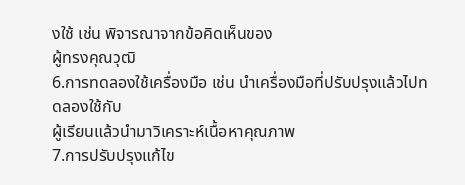งใช้ เช่น พิจารณาจากข้อคิดเห็นของ
ผู้ทรงคุณวุฒิ
6.การทดลองใช้เครื่องมือ เช่น นำเครื่องมือที่ปรับปรุงแล้วไปทดลองใช้กับ
ผู้เรียนแล้วนำมาวิเคราะห์เนื้อหาคุณภาพ
7.การปรับปรุงแก้ไข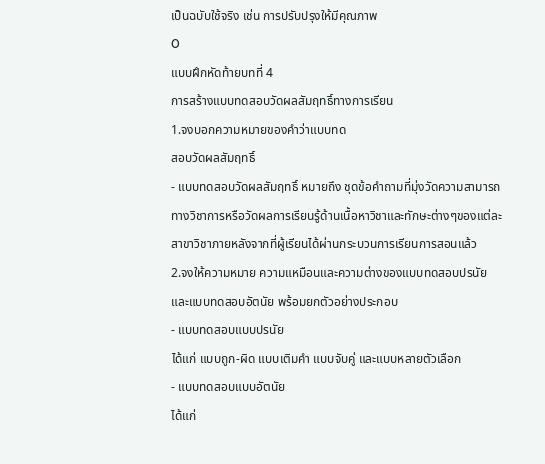เป็นฉบับใช้จริง เช่น การปรับปรุงให้มีคุณภาพ
O
แบบฝึกหัดท้ายบทที่ 4
การสร้างแบบทดสอบวัดผลสัมฤทธิ์ทางการเรียน
1.จงบอกความหมายของคำว่าแบบทด
สอบวัดผลสัมฤทธิ์
- แบบทดสอบวัดผลสัมฤทธิ์ หมายถึง ชุดข้อคำถามที่มุ่งวัดความสามารถ
ทางวิชาการหรือวัดผลการเรียนรู้ด้านเนื้อหาวิชาและทักษะต่างๆของแต่ละ
สาขาวิชาภายหลังจากที่ผู้เรียนได้ผ่านกระบวนการเรียนการสอนแล้ว
2.จงให้ความหมาย ความแหมือนและความต่างของแบบทดสอบปรนัย
และแบบทดสอบอัตนัย พร้อมยกตัวอย่างประกอบ
- แบบทดสอบแบบปรนัย
ได้แก่ แบบถูก-ผิด แบบเติมคำ แบบจับคู่ และแบบหลายตัวเลือก
- แบบทดสอบแบบอัตนัย
ได้แก่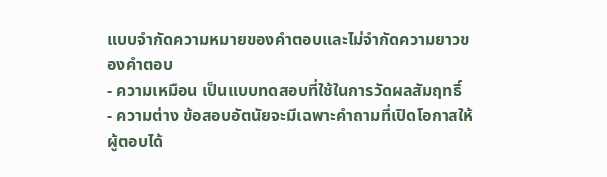แบบจำกัดความหมายของคำตอบและไม่จำกัดความยาวของคำตอบ
- ความเหมือน เป็นแบบทดสอบที่ใช้ในการวัดผลสัมฤทธิ์
- ความต่าง ข้อสอบอัตนัยจะมีเฉพาะคำถามที่เปิดโอกาสให้ผู้ตอบได้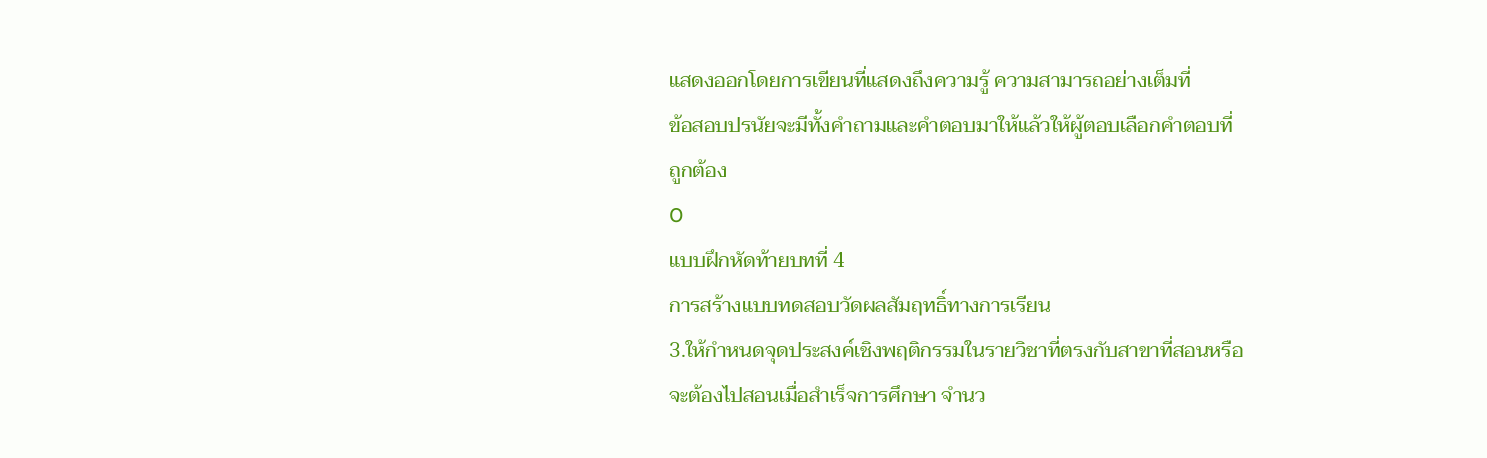แสดงออกโดยการเขียนที่แสดงถึงความรู้ ความสามารถอย่างเต็มที่
ข้อสอบปรนัยจะมีทั้งคำถามและคำตอบมาให้แล้วให้ผู้ตอบเลือกคำตอบที่
ถูกต้อง
O
แบบฝึกหัดท้ายบทที่ 4
การสร้างแบบทดสอบวัดผลสัมฤทธิ์ทางการเรียน
3.ให้กำหนดจุดประสงค์เชิงพฤติกรรมในรายวิชาที่ตรงกับสาขาที่สอนหรือ
จะต้องไปสอนเมื่อสำเร็จการศึกษา จำนว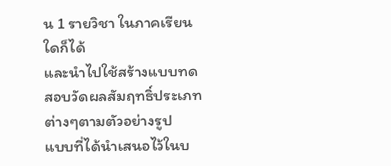น 1 รายวิชา ในภาคเรียนใดก็ได้
และนำไปใช้สร้างแบบทดสอบวัดผลสัมฤทธิ์ประเภทต่างๆตามตัวอย่างรูป
แบบที่ได้นำเสนอไว้ในบ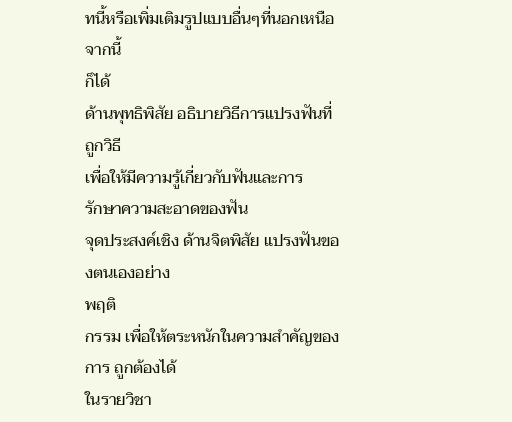ทนี้หรือเพิ่มเติมรูปแบบอื่นๆที่นอกเหนือจากนี้
ก็ได้
ด้านพุทธิพิสัย อธิบายวิธีการแปรงฟันที่ถูกวิธี
เพื่อให้มีความรู้เกี่ยวกับฟันและการ
รักษาความสะอาดของฟัน
จุดประสงค์เชิง ด้านจิตพิสัย แปรงฟันของตนเองอย่าง
พฤติ
กรรม เพื่อให้ตระหนักในความสำคัญของการ ถูกต้องได้
ในรายวิชา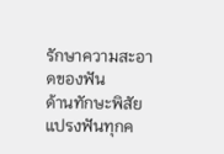รักษาความสะอาดของฟัน
ด้านทักษะพิสัย แปรงฟันทุกค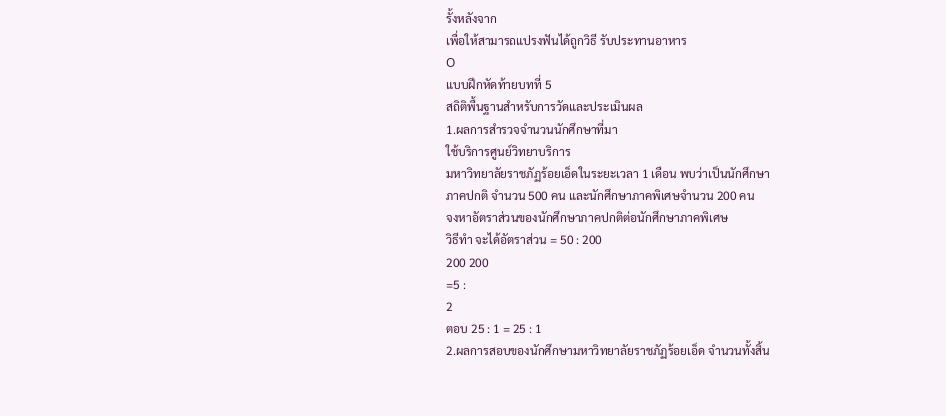รั้งหลังจาก
เพื่อให้สามารถแปรงฟันได้ถูกวิธี รับประทานอาหาร
O
แบบฝึกหัดท้ายบทที่ 5
สถิติพื้นฐานสำหรับการวัดและประเมินผล
1.ผลการสำรวจจำนวนนักศึกษาที่มา
ใช้บริการศูนย์วิทยาบริการ
มหาวิทยาลัยราชภัฏร้อยเอ็ดในระยะเวลา 1 เดือน พบว่าเป็นนักศึกษา
ภาคปกติ จำนวน 500 คน และนักศึกษาภาคพิเศษจำนวน 200 คน
จงหาอัตราส่วนของนักศึกษาภาคปกติต่อนักศึกษาภาคพิเศษ
วิธีทำ จะได้อัตราส่วน = 50 : 200
200 200
=5 :
2
ตอบ 25 : 1 = 25 : 1
2.ผลการสอบของนักศึกษามหาวิทยาลัยราชภัฏร้อยเอ็ด จำนวนทั้งสิ้น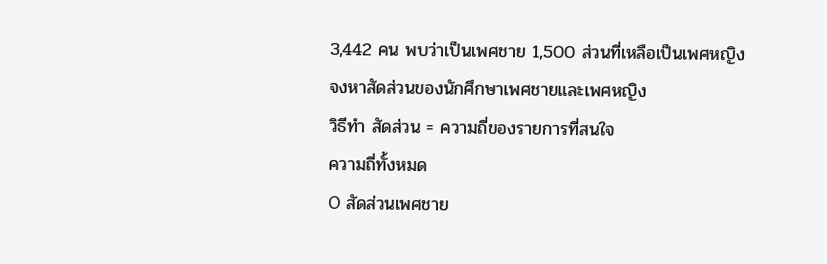3,442 คน พบว่าเป็นเพศชาย 1,500 ส่วนที่เหลือเป็นเพศหญิง
จงหาสัดส่วนของนักศึกษาเพศชายและเพศหญิง
วิธีทำ สัดส่วน = ความถี่ของรายการที่สนใจ
ความถี่ทั้งหมด
O สัดส่วนเพศชาย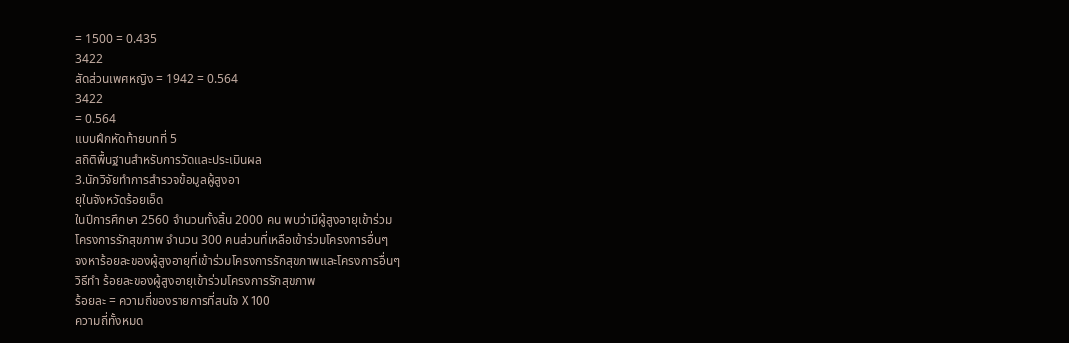= 1500 = 0.435
3422
สัดส่วนเพศหญิง = 1942 = 0.564
3422
= 0.564
แบบฝึกหัดท้ายบทที่ 5
สถิติพื้นฐานสำหรับการวัดและประเมินผล
3.นักวิจัยทำการสำรวจข้อมูลผู้สูงอา
ยุในจังหวัดร้อยเอ็ด
ในปีการศึกษา 2560 จำนวนทั้งสิ้น 2000 คน พบว่ามีผู้สูงอายุเข้าร่วม
โครงการรักสุขภาพ จำนวน 300 คนส่วนที่เหลือเข้าร่วมโครงการอื่นๆ
จงหาร้อยละของผู้สูงอายุที่เข้าร่วมโครงการรักสุขภาพและโครงการอื่นๆ
วิธีทำ ร้อยละของผู้สูงอายุเข้าร่วมโครงการรักสุขภาพ
ร้อยละ = ความถี่ของรายการที่สนใจ X 100
ความถี่ทั้งหมด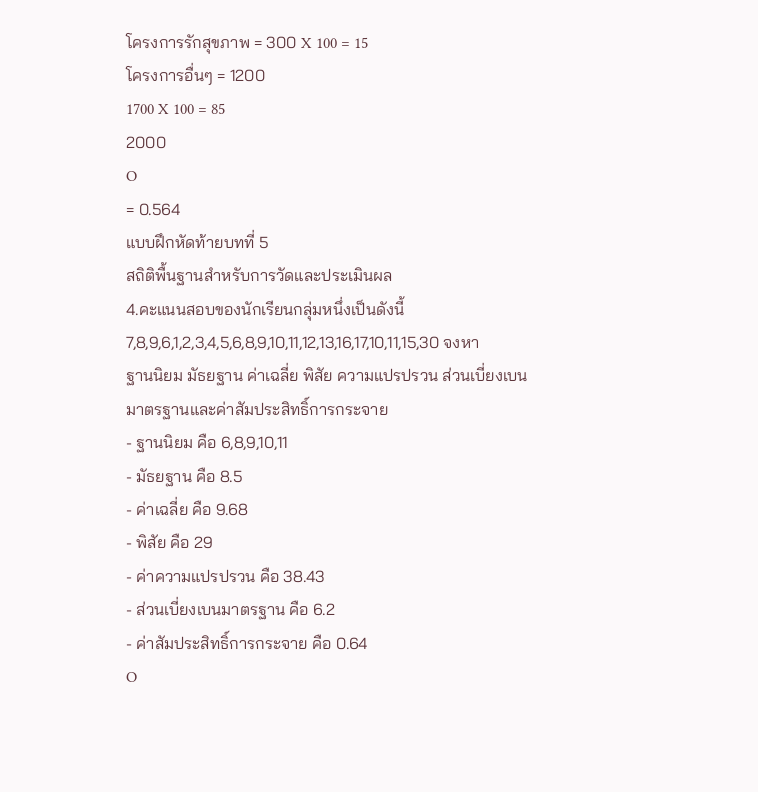โครงการรักสุขภาพ = 300 X 100 = 15
โครงการอื่นๆ = 1200
1700 X 100 = 85
2000
O
= 0.564
แบบฝึกหัดท้ายบทที่ 5
สถิติพื้นฐานสำหรับการวัดและประเมินผล
4.คะแนนสอบของนักเรียนกลุ่มหนึ่งเป็นดังนี้
7,8,9,6,1,2,3,4,5,6,8,9,10,11,12,13,16,17,10,11,15,30 จงหา
ฐานนิยม มัธยฐาน ค่าเฉลี่ย พิสัย ความแปรปรวน ส่วนเบี่ยงเบน
มาตรฐานและค่าสัมประสิทธิ์การกระจาย
- ฐานนิยม คือ 6,8,9,10,11
- มัธยฐาน คือ 8.5
- ค่าเฉลี่ย คือ 9.68
- พิสัย คือ 29
- ค่าความแปรปรวน คือ 38.43
- ส่วนเบี่ยงเบนมาตรฐาน คือ 6.2
- ค่าสัมประสิทธิ์การกระจาย คือ 0.64
O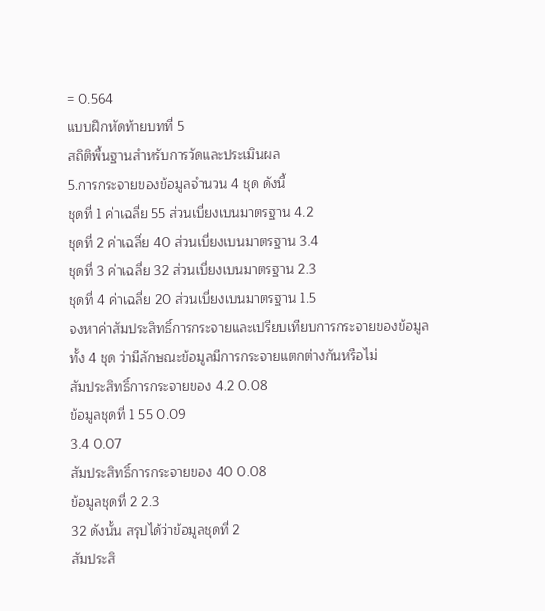= 0.564
แบบฝึกหัดท้ายบทที่ 5
สถิติพื้นฐานสำหรับการวัดและประเมินผล
5.การกระจายของข้อมูลจำนวน 4 ชุด ดังนี้
ชุดที่ 1 ค่าเฉลี่ย 55 ส่วนเบี่ยงเบนมาตรฐาน 4.2
ชุดที่ 2 ค่าเฉลี่ย 40 ส่วนเบี่ยงเบนมาตรฐาน 3.4
ชุดที่ 3 ค่าเฉลี่ย 32 ส่วนเบี่ยงเบนมาตรฐาน 2.3
ชุดที่ 4 ค่าเฉลี่ย 20 ส่วนเบี่ยงเบนมาตรฐาน 1.5
จงหาค่าสัมประสิทธิ์การกระจายและเปรียบเทียบการกระจายของข้อมูล
ทั้ง 4 ชุด ว่ามีลักษณะข้อมูลมีการกระจายแตกต่างกันหรือไม่
สัมประสิทธิ์การกระจายของ 4.2 0.08
ข้อมูลชุดที่ 1 55 0.09
3.4 0.07
สัมประสิทธิ์การกระจายของ 40 0.08
ข้อมูลชุดที่ 2 2.3
32 ดังนั้น สรุปได้ว่าข้อมูลชุดที่ 2
สัมประสิ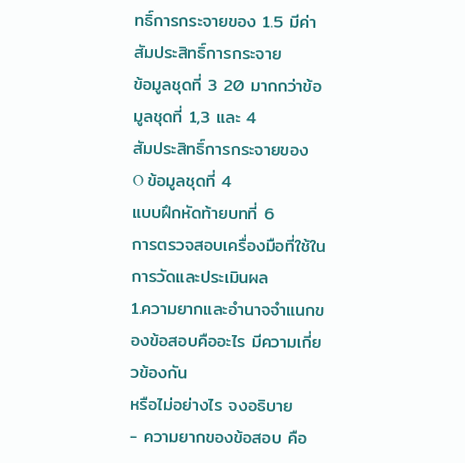ทธิ์การกระจายของ 1.5 มีค่าสัมประสิทธิ์การกระจาย
ข้อมูลชุดที่ 3 20 มากกว่าข้อมูลชุดที่ 1,3 และ 4
สัมประสิทธิ์การกระจายของ
O ข้อมูลชุดที่ 4
แบบฝึกหัดท้ายบทที่ 6
การตรวจสอบเครื่องมือที่ใช้ในการวัดและประเมินผล
1.ความยากและอำนาจจำแนกของข้อสอบคืออะไร มีความเกี่ยวข้องกัน
หรือไม่อย่างไร จงอธิบาย
- ความยากของข้อสอบ คือ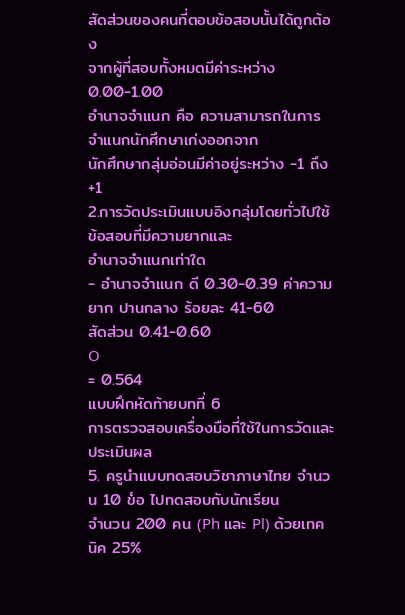สัดส่วนของคนที่ตอบข้อสอบนั้นได้ถูกต้อง
จากผู้ที่สอบทั้งหมดมีค่าระหว่าง 0.00-1.00
อำนาจจำแนก คือ ความสามารถในการจำแนกนักศึกษาเก่งออกจาก
นักศึกษากลุ่มอ่อนมีค่าอยู่ระหว่าง -1 ถึง +1
2.การวัดประเมินแบบอิงกลุ่มโดยทั่วไปใช้ข้อสอบที่มีความยากและ
อำนาจจำแนกเท่าใด
- อำนาจจำแนก ดี 0.30-0.39 ค่าความยาก ปานกลาง ร้อยละ 41-60
สัดส่วน 0.41-0.60
O
= 0.564
แบบฝึกหัดท้ายบทที่ 6
การตรวจสอบเครื่องมือที่ใช้ในการวัดและประเมินผล
5. ครูนําแบบทดสอบวิชาภาษาไทย จํานวน 10 ข๎อ ไปทดสอบกับนักเรียน
จํานวน 200 คน (Ph และ Pl) ด้วยเทคนิค 25%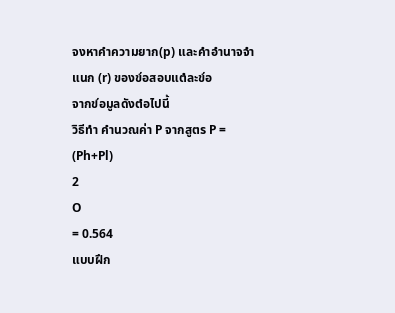จงหาคําความยาก(p) และคําอํานาจจําแนก (r) ของข๎อสอบแตํละข๎อ
จากข๎อมูลดังตํอไปนี้
วิธีทำ คำนวณค่า P จากสูตร P = (Ph+Pl)
2
O
= 0.564
แบบฝึก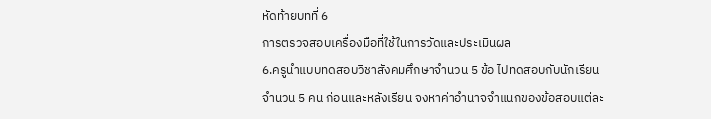หัดท้ายบทที่ 6
การตรวจสอบเครื่องมือที่ใช้ในการวัดและประเมินผล
6.ครูนำแบบทดสอบวิชาสังคมศึกษาจำนวน 5 ข้อ ไปทดสอบกับนักเรียน
จำนวน 5 คน ก่อนและหลังเรียน จงหาค่าอำนาจจำแนกของข้อสอบแต่ละ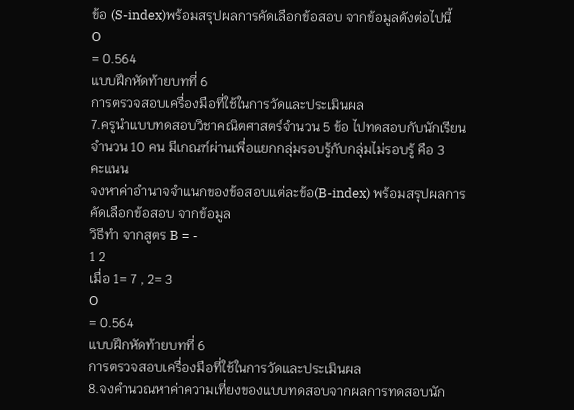ข้อ (S-index)พร้อมสรุปผลการคัดเลือกข้อสอบ จากข้อมูลดังต่อไปนี้
O
= 0.564
แบบฝึกหัดท้ายบทที่ 6
การตรวจสอบเครื่องมือที่ใช้ในการวัดและประเมินผล
7.ครูนำแบบทดสอบวิชาคณิตศาสตร์จำนวน 5 ข้อ ไปทดสอบกับนักเรียน
จำนวน 10 คน มีเกณฑ์ผ่านเพื่อแยกกลุ่มรอบรู้กับกลุ่มไม่รอบรู้ คือ 3
คะแนน
จงหาค่าอำนาจจำแนกของข้อสอบแต่ละข้อ(B-index) พร้อมสรุปผลการ
คัดเลือกข้อสอบ จากข้อมูล
วิธีทำ จากสูตร B = -
1 2
เมื่อ 1= 7 , 2= 3
O
= 0.564
แบบฝึกหัดท้ายบทที่ 6
การตรวจสอบเครื่องมือที่ใช้ในการวัดและประเมินผล
8.จงคำนวณหาค่าความเที่ยงของแบบทดสอบจากผลการทดสอบนัก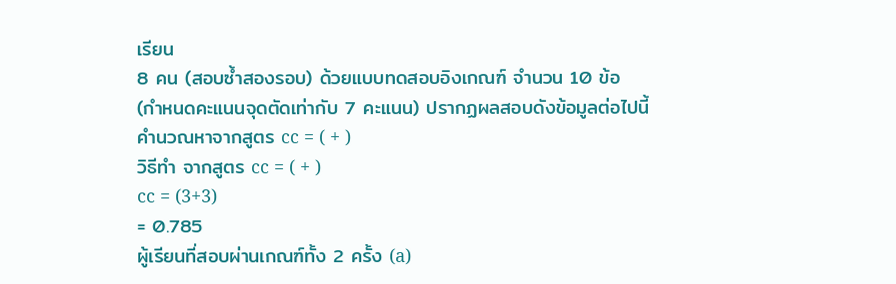เรียน
8 คน (สอบซ้ำสองรอบ) ด้วยแบบทดสอบอิงเกณฑ์ จำนวน 10 ข้อ
(กำหนดคะแนนจุดตัดเท่ากับ 7 คะแนน) ปรากฏผลสอบดังข้อมูลต่อไปนี้
คำนวณหาจากสูตร cc = ( + )
วิธีทำ จากสูตร cc = ( + )
cc = (3+3)
= 0.785
ผู้เรียนที่สอบผ่านเกณฑ์ทั้ง 2 ครั้ง (a)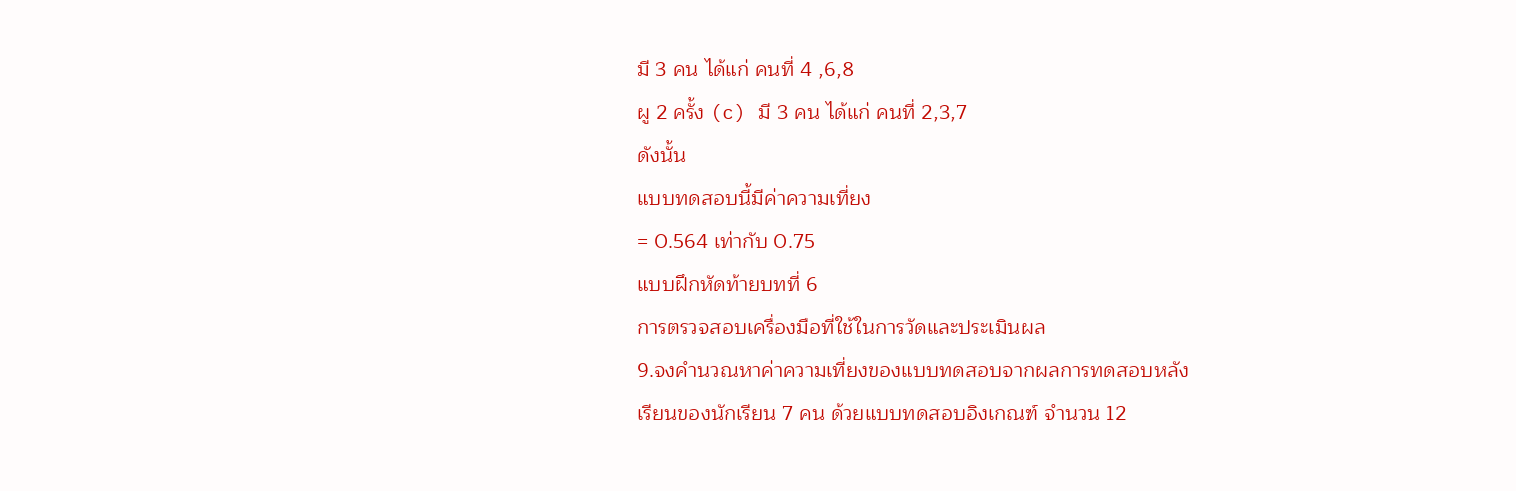มี 3 คน ได้แก่ คนที่ 4 ,6,8
ผู 2 ครั้ง (c) มี 3 คน ได้แก่ คนที่ 2,3,7
ดังนั้น
แบบทดสอบนี้มีค่าความเที่ยง
= 0.564 เท่ากับ 0.75
แบบฝึกหัดท้ายบทที่ 6
การตรวจสอบเครื่องมือที่ใช้ในการวัดและประเมินผล
9.จงคำนวณหาค่าความเที่ยงของแบบทดสอบจากผลการทดสอบหลัง
เรียนของนักเรียน 7 คน ด้วยแบบทดสอบอิงเกณฑ์ จำนวน 12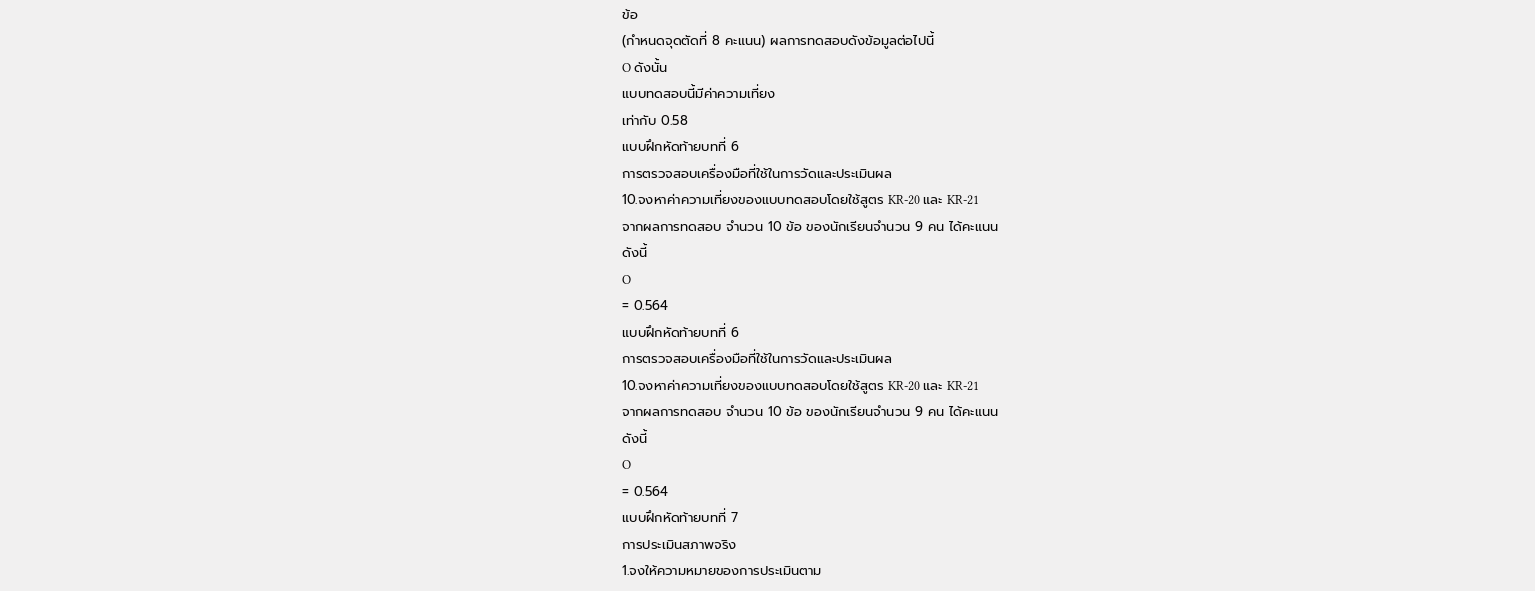ข้อ
(กำหนดจุดตัดที่ 8 คะแนน) ผลการทดสอบดังข้อมูลต่อไปนี้
O ดังนั้น
แบบทดสอบนี้มีค่าความเที่ยง
เท่ากับ 0.58
แบบฝึกหัดท้ายบทที่ 6
การตรวจสอบเครื่องมือที่ใช้ในการวัดและประเมินผล
10.จงหาค่าความเที่ยงของแบบทดสอบโดยใช้สูตร KR-20 และ KR-21
จากผลการทดสอบ จำนวน 10 ข้อ ของนักเรียนจำนวน 9 คน ได้คะแนน
ดังนี้
O
= 0.564
แบบฝึกหัดท้ายบทที่ 6
การตรวจสอบเครื่องมือที่ใช้ในการวัดและประเมินผล
10.จงหาค่าความเที่ยงของแบบทดสอบโดยใช้สูตร KR-20 และ KR-21
จากผลการทดสอบ จำนวน 10 ข้อ ของนักเรียนจำนวน 9 คน ได้คะแนน
ดังนี้
O
= 0.564
แบบฝึกหัดท้ายบทที่ 7
การประเมินสภาพจริง
1.จงให้ความหมายของการประเมินตาม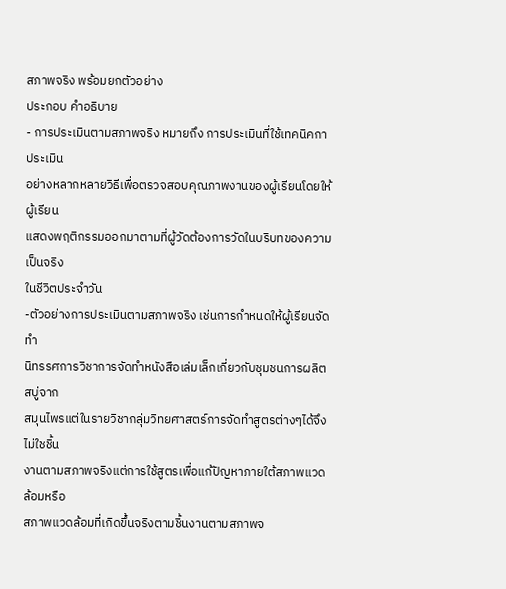สภาพจริง พร้อมยกตัวอย่าง
ประกอบ คำอธิบาย
- การประเมินตามสภาพจริง หมายถึง การประเมินที่ใช้เทคนิคกาประเมิน
อย่างหลากหลายวิธีเพื่อตรวจสอบคุณภาพงานของผู้เรียนโดยให้ผู้เรียน
แสดงพฤติกรรมออกมาตามที่ผู้วัดต้องการวัดในบริบทของความเป็นจริง
ในชีวิตประจำวัน
-ตัวอย่างการประเมินตามสภาพจริง เช่นการกำหนดให้ผู้เรียนจัดทำ
นิทรรศการวิชาการจัดทำหนังสือเล่มเล็กเกี่ยวกับชุมชนการผลิตสบู่จาก
สมุนไพรแต่ในรายวิชากลุ่มวิทยศาสตร์การจัดทำสูตรต่างๆได้จึงไม่ใชชิ้น
งานตามสภาพจริงแต่การใช้สูตรเพื่อแก้ปัญหาภายใต้สภาพแวดล้อมหรือ
สภาพแวดล้อมที่เกิดขึ้นจริงตามชิ้นงานตามสภาพจ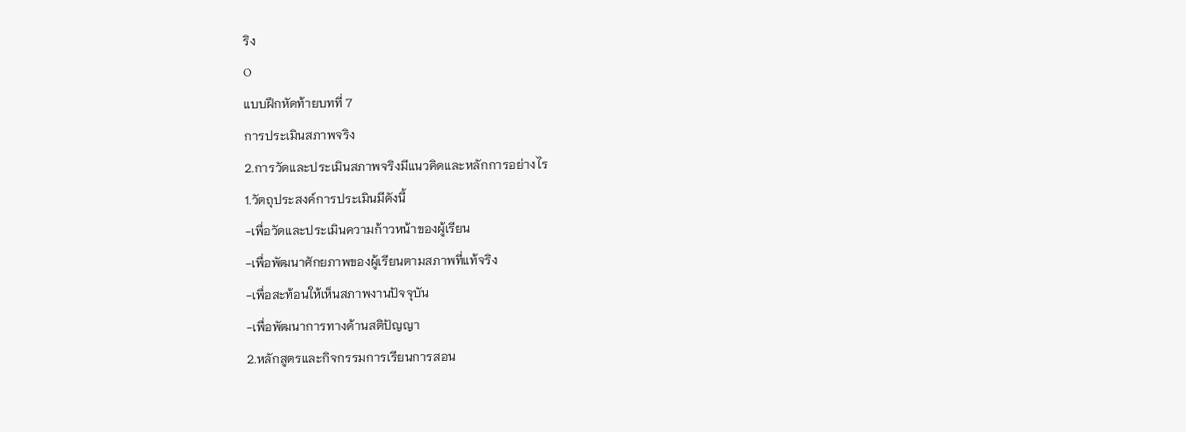ริง
O
แบบฝึกหัดท้ายบทที่ 7
การประเมินสภาพจริง
2.การวัดและประเมินสภาพจริงมีแนวคิดและหลักการอย่างไร
1.วัตถุประสงค์การประเมินมีดังนี้
-เพื่อวัดและประเมินความก้าวหน้าของผู้เรียน
-เพื่อพัฒนาศักยภาพของผู้เรียนตามสภาพที่แท้จริง
-เพื่อสะท้อนให้เห็นสภาพงานปัจจุบัน
-เพื่อพัฒนาการทางด้านสติปัญญา
2.หลักสูตรและกิจกรรมการเรียนการสอน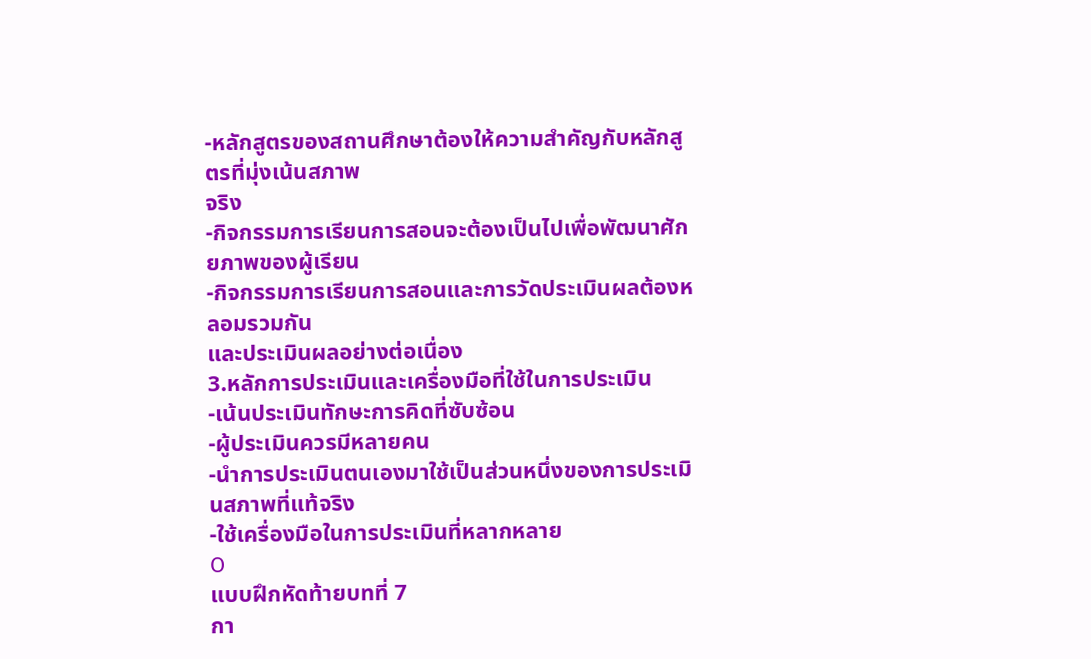-หลักสูตรของสถานศึกษาต้องให้ความสำคัญกับหลักสูตรที่มุ่งเน้นสภาพ
จริง
-กิจกรรมการเรียนการสอนจะต้องเป็นไปเพื่อพัฒนาศักยภาพของผู้เรียน
-กิจกรรมการเรียนการสอนและการวัดประเมินผลต้องหลอมรวมกัน
และประเมินผลอย่างต่อเนื่อง
3.หลักการประเมินและเครื่องมือที่ใช้ในการประเมิน
-เน้นประเมินทักษะการคิดที่ซับซ้อน
-ผู้ประเมินควรมีหลายคน
-นำการประเมินตนเองมาใช้เป็นส่วนหนึ่งของการประเมินสภาพที่แท้จริง
-ใช้เครื่องมือในการประเมินที่หลากหลาย
O
แบบฝึกหัดท้ายบทที่ 7
กา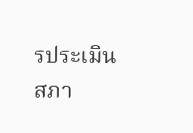รประเมินสภา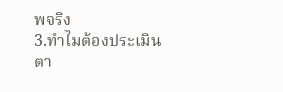พจริง
3.ทำไมต้องประเมินตา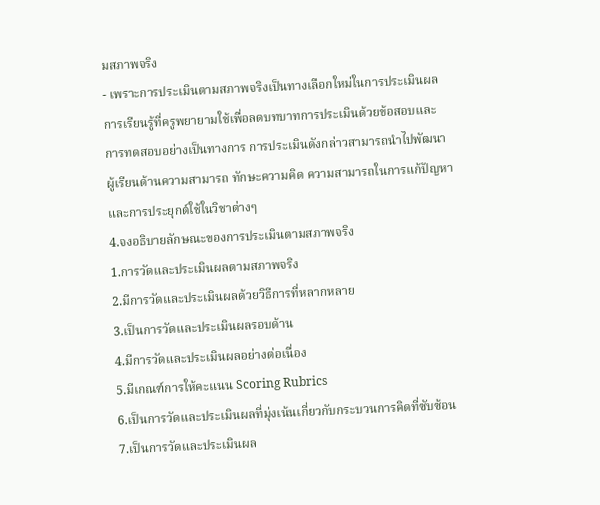มสภาพจริง
- เพราะการประเมินตามสภาพจริงเป็นทางเลือกใหม่ในการประเมินผล
การเรียนรู้ที่ครูพยายามใช้เพื่อลดบทบาทการประเมินด้วยข้อสอบและ
การทดสอบอย่างเป็นทางการ การประเมินดังกล่าวสามารถนำไปพัฒนา
ผู้เรียนด้านความสามารถ ทักษะความคิด ความสามารถในการแก้ปัญหา
และการประยุกต์ใช้ในวิชาต่างๆ
4.จงอธิบายลักษณะของการประเมินตามสภาพจริง
1.การวัดและประเมินผลตามสภาพจริง
2.มีการวัดและประเมินผลด้วยวิธีการที่หลากหลาย
3.เป็นการวัดและประเมินผลรอบด้าน
4.มีการวัดและประเมินผลอย่างต่อเนื่อง
5.มีเกณฑ์การให้คะแนน Scoring Rubrics
6.เป็นการวัดและประเมินผลที่มุ่งเน้นเกี่ยวกับกระบวนการคิดที่ซับซ้อน
7.เป็นการวัดและประเมินผล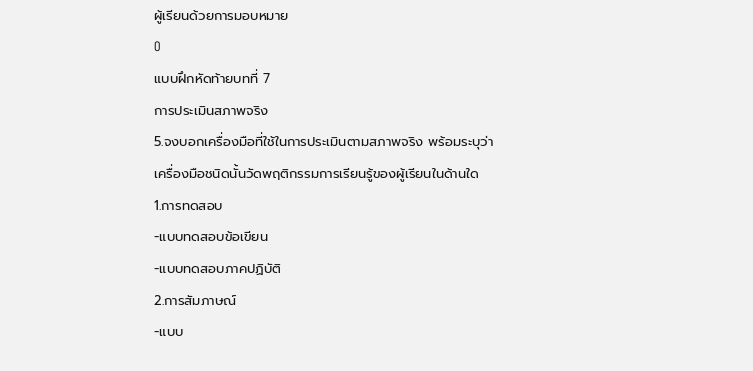ผู้เรียนด้วยการมอบหมาย
O
แบบฝึกหัดท้ายบทที่ 7
การประเมินสภาพจริง
5.จงบอกเครื่องมือที่ใช้ในการประเมินตามสภาพจริง พร้อมระบุว่า
เครื่องมือชนิดนั้นวัดพฤติกรรมการเรียนรู้ของผู้เรียนในด้านใด
1.การทดสอบ
-แบบทดสอบข้อเขียน
-แบบทดสอบภาคปฏิบัติ
2.การสัมภาษณ์
-แบบ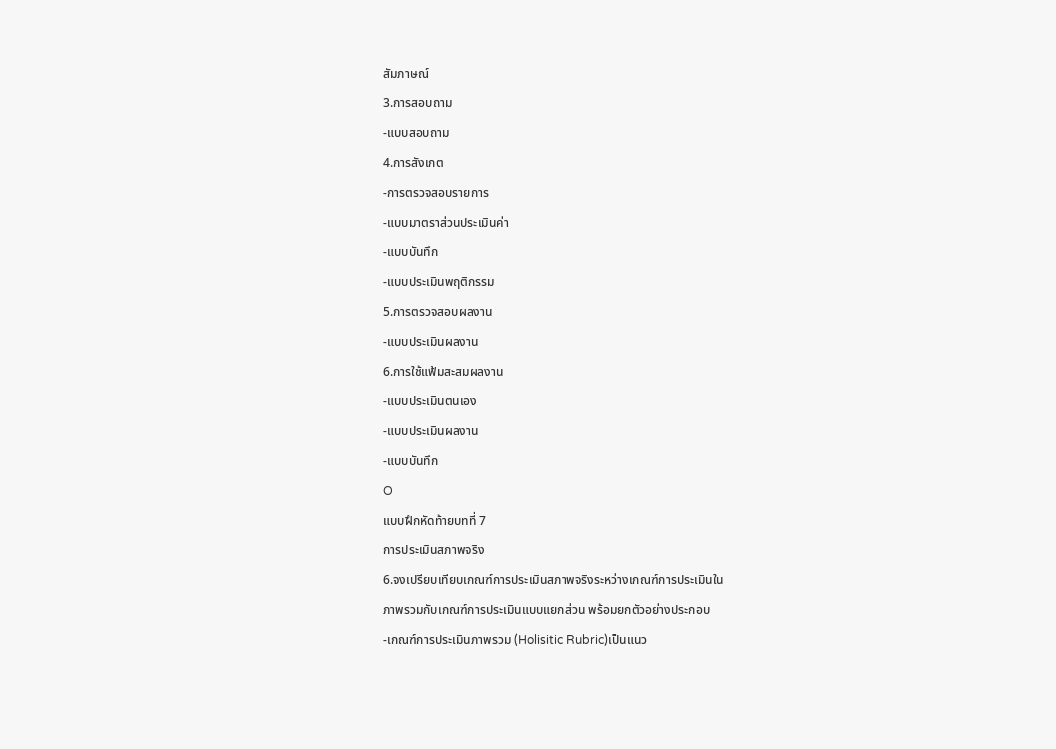สัมภาษณ์
3.การสอบถาม
-แบบสอบถาม
4.การสังเกต
-การตรวจสอบรายการ
-แบบมาตราส่วนประเมินค่า
-แบบบันทึก
-แบบประเมินพฤติกรรม
5.การตรวจสอบผลงาน
-แบบประเมินผลงาน
6.การใช้แฟ้มสะสมผลงาน
-แบบประเมินตนเอง
-แบบประเมินผลงาน
-แบบบันทึก
O
แบบฝึกหัดท้ายบทที่ 7
การประเมินสภาพจริง
6.จงเปรียบเทียบเกณฑ์การประเมินสภาพจริงระหว่างเกณฑ์การประเมินใน
ภาพรวมกับเกณฑ์การประเมินแบบแยกส่วน พร้อมยกตัวอย่างประกอบ
-เกณฑ์การประเมินภาพรวม (Holisitic Rubric)เป็นแนว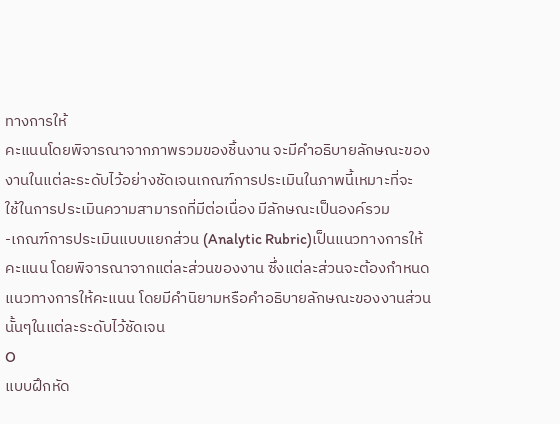ทางการให้
คะแนนโดยพิจารณาจากภาพรวมของชิ้นงาน จะมีคำอธิบายลักษณะของ
งานในแต่ละระดับไว้อย่างชัดเจนเกณฑ์การประเมินในภาพนี้เหมาะที่จะ
ใช้ในการประเมินความสามารถที่มีต่อเนื่อง มีลักษณะเป็นองค์รวม
-เกณฑ์การประเมินแบบแยกส่วน (Analytic Rubric)เป็นแนวทางการให้
คะแนน โดยพิจารณาจากแต่ละส่วนของงาน ซึ่งแต่ละส่วนจะต้องกำหนด
แนวทางการให้คะแนน โดยมีคำนิยามหรือคำอธิบายลักษณะของงานส่วน
นั้นๆในแต่ละระดับไว้ชัดเจน
O
แบบฝึกหัด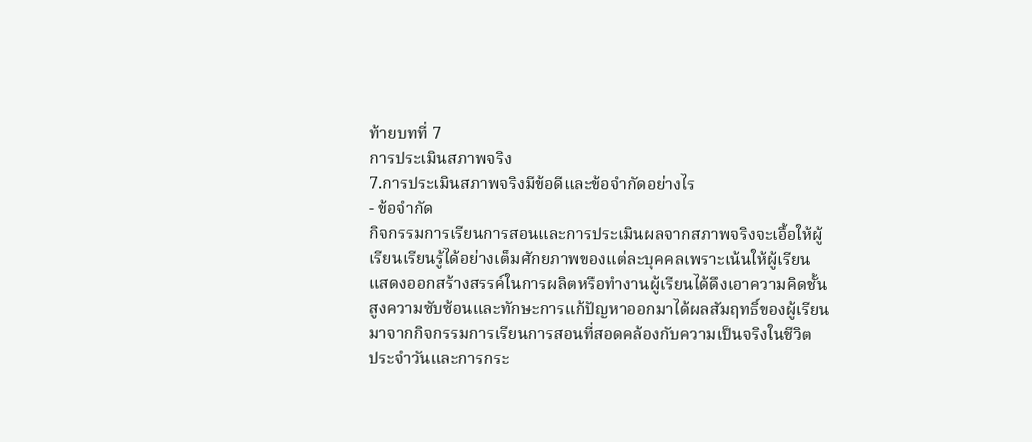ท้ายบทที่ 7
การประเมินสภาพจริง
7.การประเมินสภาพจริงมีข้อดีและข้อจำกัดอย่างไร
- ข้อจำกัด
กิจกรรมการเรียนการสอนและการประเมินผลจากสภาพจริงจะเอื้อให้ผู้
เรียนเรียนรู้ได้อย่างเต็มศักยภาพของแต่ละบุคคลเพราะเน้นให้ผู้เรียน
แสดงออกสร้างสรรค์ในการผลิตหรือทำงานผู้เรียนได้ดึงเอาความคิดชั้น
สูงความซับซ้อนและทักษะการแก้ปัญหาออกมาได้ผลสัมฤทธิ์ของผู้เรียน
มาจากกิจกรรมการเรียนการสอนที่สอดคล้องกับความเป็นจริงในชีวิต
ประจำวันและการกระ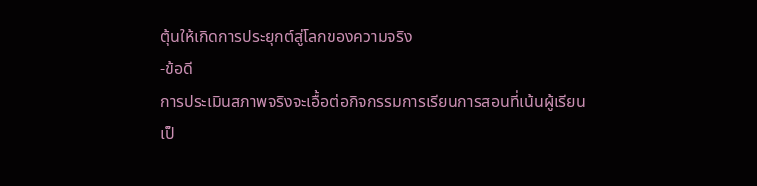ตุ้นให้เกิดการประยุกต์สู่โลกของความจริง
-ข้อดี
การประเมินสภาพจริงจะเอื้อต่อกิจกรรมการเรียนการสอนที่เน้นผู้เรียน
เป็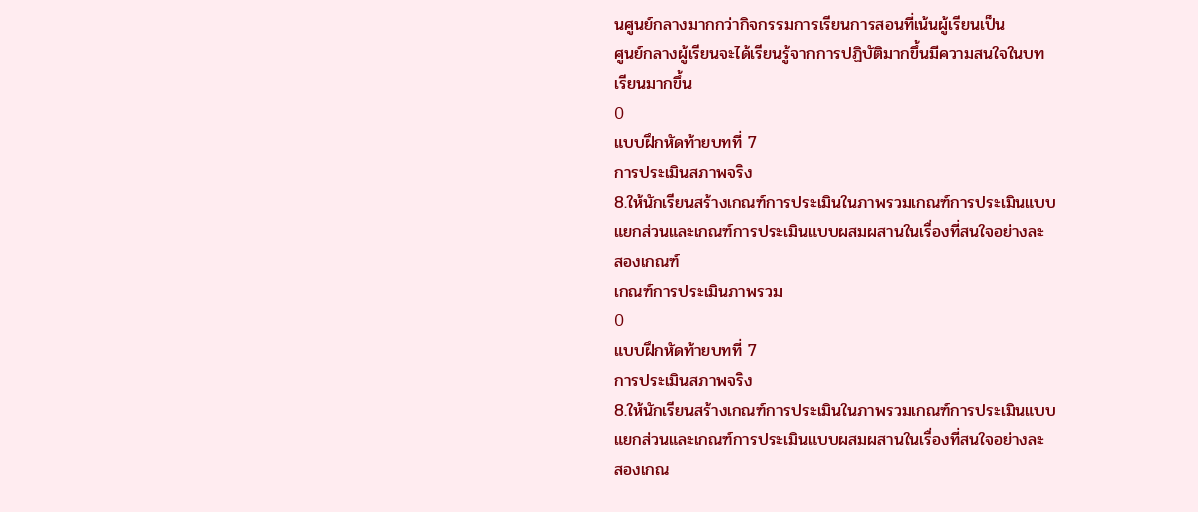นศูนย์กลางมากกว่ากิจกรรมการเรียนการสอนที่เน้นผู้เรียนเป็น
ศูนย์กลางผู้เรียนจะได้เรียนรู้จากการปฏิบัติมากขึ้นมีความสนใจในบท
เรียนมากขึ้น
O
แบบฝึกหัดท้ายบทที่ 7
การประเมินสภาพจริง
8.ให้นักเรียนสร้างเกณฑ์การประเมินในภาพรวมเกณฑ์การประเมินแบบ
แยกส่วนและเกณฑ์การประเมินแบบผสมผสานในเรื่องที่สนใจอย่างละ
สองเกณฑ์
เกณฑ์การประเมินภาพรวม
O
แบบฝึกหัดท้ายบทที่ 7
การประเมินสภาพจริง
8.ให้นักเรียนสร้างเกณฑ์การประเมินในภาพรวมเกณฑ์การประเมินแบบ
แยกส่วนและเกณฑ์การประเมินแบบผสมผสานในเรื่องที่สนใจอย่างละ
สองเกณ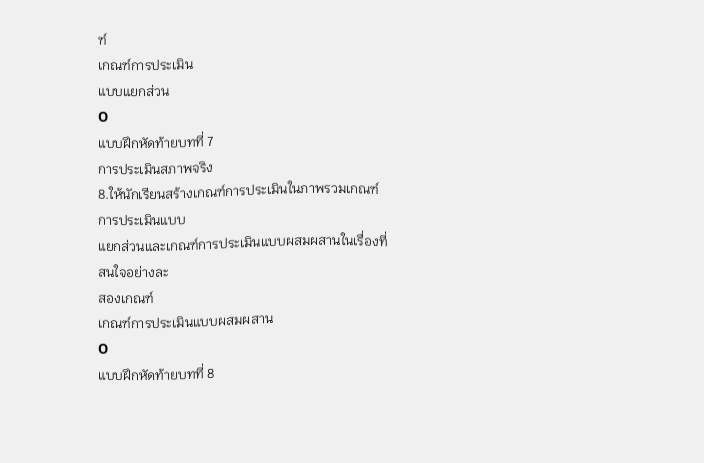ฑ์
เกณฑ์การประเมิน
แบบแยกส่วน
O
แบบฝึกหัดท้ายบทที่ 7
การประเมินสภาพจริง
8.ให้นักเรียนสร้างเกณฑ์การประเมินในภาพรวมเกณฑ์การประเมินแบบ
แยกส่วนและเกณฑ์การประเมินแบบผสมผสานในเรื่องที่สนใจอย่างละ
สองเกณฑ์
เกณฑ์การประเมินแบบผสมผสาน
O
แบบฝึกหัดท้ายบทที่ 8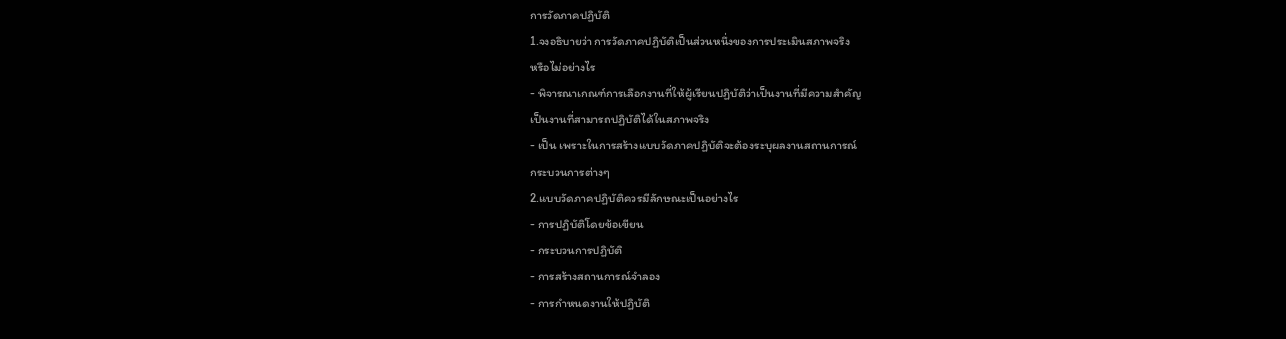การวัดภาคปฏิบัติ
1.จงอธิบายว่า การวัดภาคปฏิบัติเป็นส่วนหนึ่งของการประเมินสภาพจริง
หรือไม่อย่างไร
- พิจารณาเกณฑ์การเลือกงานที่ให้ผู้เรียนปฏิบัติว่าเป็นงานที่มีความสำคัญ
เป็นงานที่สามารถปฏิบัติได้ในสภาพจริง
- เป็น เพราะในการสร้างแบบวัดภาคปฏิบัติจะต้องระบุผลงานสถานการณ์
กระบวนการต่างๆ
2.แบบวัดภาคปฏิบัติควรมีลักษณะเป็นอย่างไร
- การปฏิบัติโดยข้อเขียน
- กระบวนการปฏิบัติ
- การสร้างสถานการณ์จำลอง
- การกำหนดงานให้ปฏิบัติ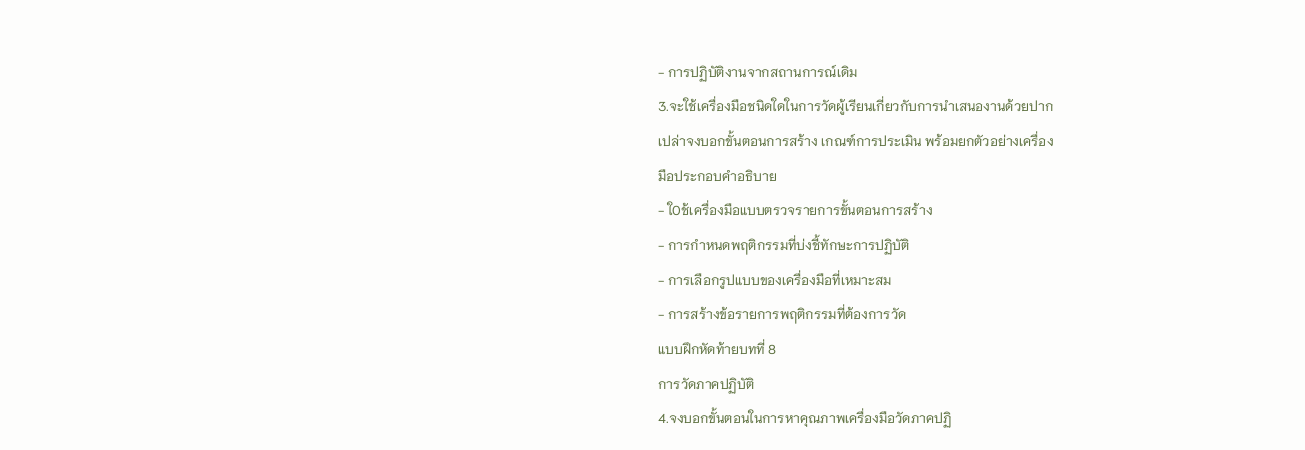- การปฏิบัติงานจากสถานการณ์เดิม
3.จะใช้เครื่องมือชนิดใดในการวัดผู้เรียนเกี่ยวกับการนำเสนองานด้วยปาก
เปล่าจงบอกขั้นตอนการสร้าง เกณฑ์การประเมิน พร้อมยกตัวอย่างเครื่อง
มือประกอบคำอธิบาย
- ใOช้เครื่องมือแบบตรวจรายการขั้นตอนการสร้าง
- การกำหนดพฤติกรรมที่บ่งชี้ทักษะการปฏิบัติ
- การเลือกรูปแบบของเครื่องมือที่เหมาะสม
- การสร้างข้อรายการพฤติกรรมที่ต้องการวัด
แบบฝึกหัดท้ายบทที่ 8
การวัดภาคปฏิบัติ
4.จงบอกขั้นตอนในการหาคุณภาพเครื่องมือวัดภาคปฏิ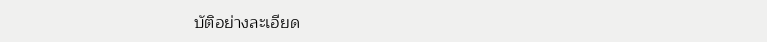บัติอย่างละเอียด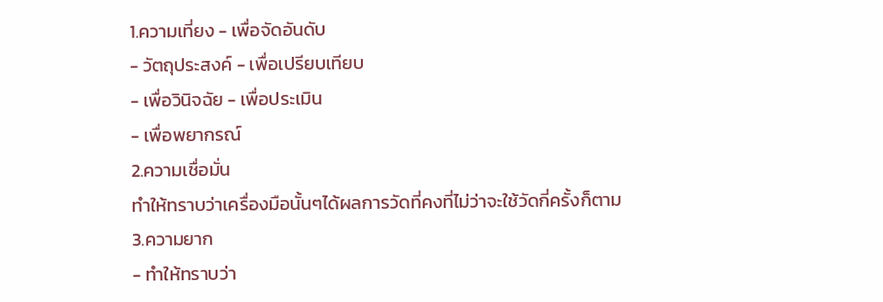1.ความเที่ยง - เพื่อจัดอันดับ
- วัตถุประสงค์ - เพื่อเปรียบเทียบ
- เพื่อวินิจฉัย - เพื่อประเมิน
- เพื่อพยากรณ์
2.ความเชื่อมั่น
ทำให้ทราบว่าเครื่องมือนั้นๆได้ผลการวัดที่คงที่ไม่ว่าจะใช้วัดกี่ครั้งก็ตาม
3.ความยาก
- ทำให้ทราบว่า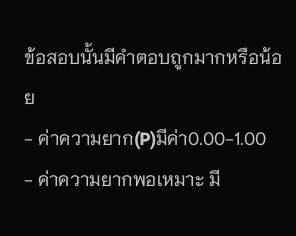ข้อสอบนั้นมีคำตอบถูกมากหรือน้อย
- ค่าความยาก(P)มีค่า0.00-1.00
- ค่าความยากพอเหมาะ มี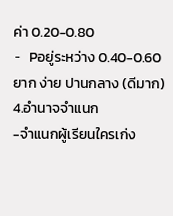ค่า 0.20-0.80
- Pอยู่ระหว่าง 0.40-0.60 ยาก ง่าย ปานกลาง (ดีมาก)
4.อำนาจจำแนก
-จำแนกผู้เรียนใครเก่ง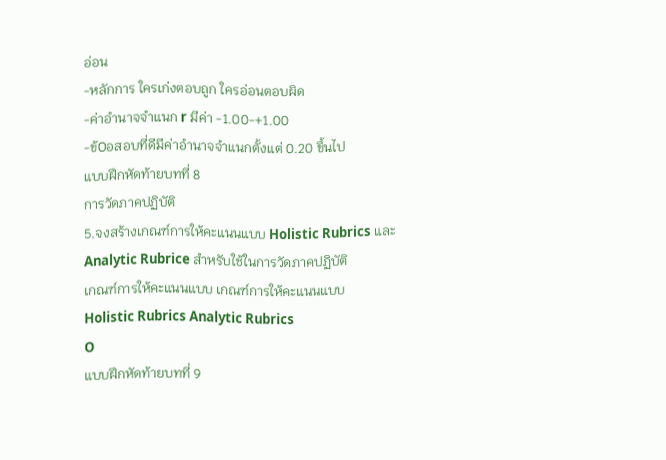อ่อน
-หลักการ ใครเก่งตอบถูก ใครอ่อนตอบผิด
-ค่าอำนาจจำแนก r มีค่า -1.00-+1.00
-ข้Oอสอบที่ดีมีค่าอำนาจจำแนกตั้งแต่ 0.20 ขึ้นไป
แบบฝึกหัดท้ายบทที่ 8
การวัดภาคปฏิบัติ
5.จงสร้างเกณฑ์การให้คะแนนแบบ Holistic Rubrics และ
Analytic Rubrice สำหรับใช้ในการวัดภาคปฏิบัติ
เกณฑ์การให้คะแนนแบบ เกณฑ์การให้คะแนนแบบ
Holistic Rubrics Analytic Rubrics
O
แบบฝึกหัดท้ายบทที่ 9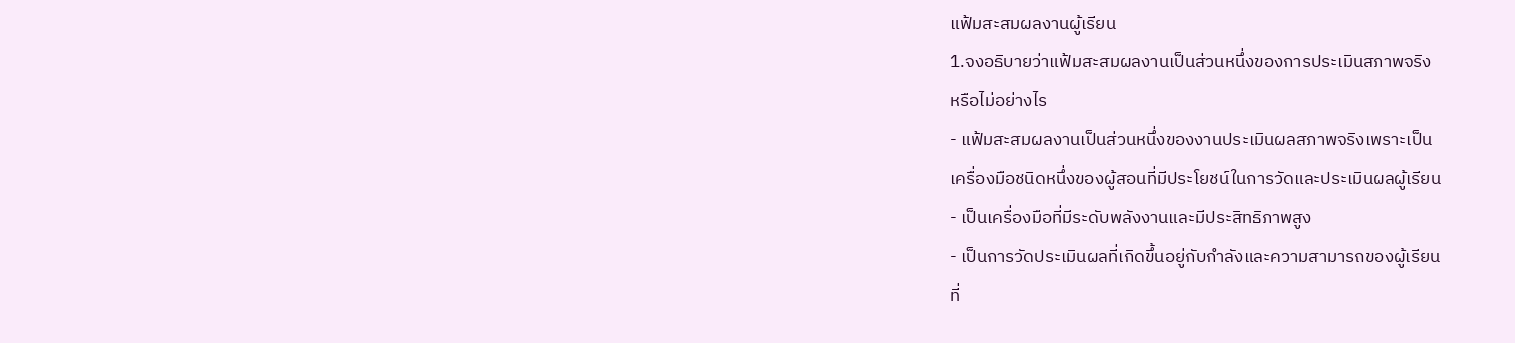แฟ้มสะสมผลงานผู้เรียน
1.จงอธิบายว่าแฟ้มสะสมผลงานเป็นส่วนหนึ่งของการประเมินสภาพจริง
หรือไม่อย่างไร
- แฟ้มสะสมผลงานเป็นส่วนหนึ่งของงานประเมินผลสภาพจริงเพราะเป็น
เครื่องมือชนิดหนึ่งของผู้สอนที่มีประโยชน์ในการวัดและประเมินผลผู้เรียน
- เป็นเครื่องมือที่มีระดับพลังงานและมีประสิทธิภาพสูง
- เป็นการวัดประเมินผลที่เกิดขึ้นอยู่กับกำลังและความสามารถของผู้เรียน
ที่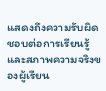แสดงถึงความรับผิดชอบต่อการเรียนรู้และสภาพความจริงของผู้เรียน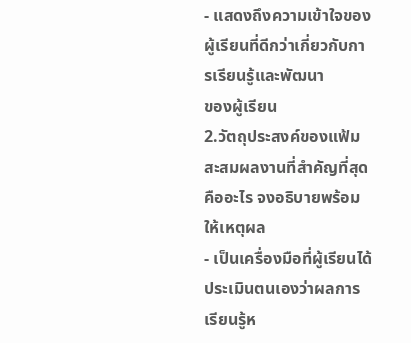- แสดงถึงความเข้าใจของผู้เรียนที่ดีกว่าเกี่ยวกับการเรียนรู้และพัฒนา
ของผู้เรียน
2.วัตถุประสงค์ของแฟ้มสะสมผลงานที่สำคัญที่สุดคืออะไร จงอธิบายพร้อม
ให้เหตุผล
- เป็นเครื่องมือที่ผู้เรียนได้ประเมินตนเองว่าผลการเรียนรู้ห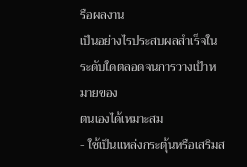รือผลงาน
เป็นอย่างไรประสบผลสำเร็จในระดับใดตลอดจนการวางเป้าหมายของ
ตนเองได้เหมาะสม
- ใช้เป็นแหล่งกระตุ้นหรือเสริมส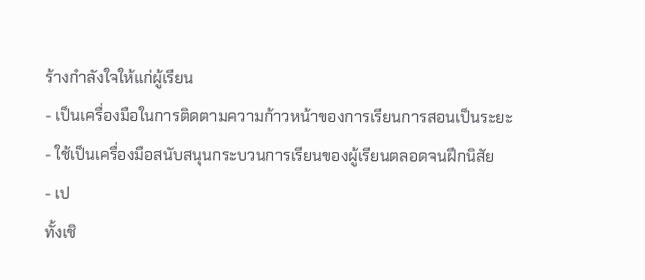ร้างกำลังใจให้แก่ผู้เรียน
- เป็นเครื่องมือในการติดตามความก้าวหน้าของการเรียนการสอนเป็นระยะ
- ใช้เป็นเครื่องมือสนับสนุนกระบวนการเรียนของผู้เรียนตลอดจนฝึกนิสัย
- เป
ทั้งเชิ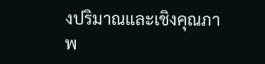งปริมาณและเชิงคุณภาพ